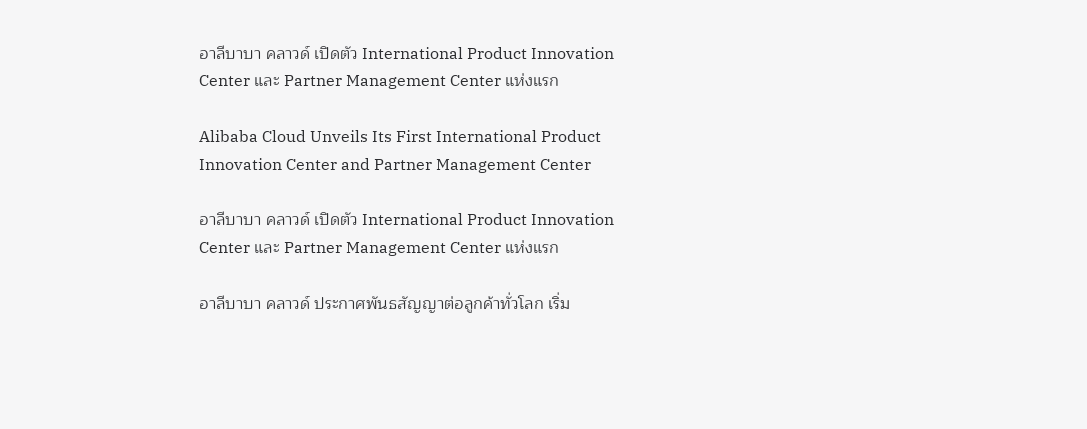อาลีบาบา คลาวด์ เปิดตัว International Product Innovation Center และ Partner Management Center แห่งแรก

Alibaba Cloud Unveils Its First International Product Innovation Center and Partner Management Center

อาลีบาบา คลาวด์ เปิดตัว International Product Innovation Center และ Partner Management Center แห่งแรก

อาลีบาบา คลาวด์ ประกาศพันธสัญญาต่อลูกค้าทั่วโลก เริ่ม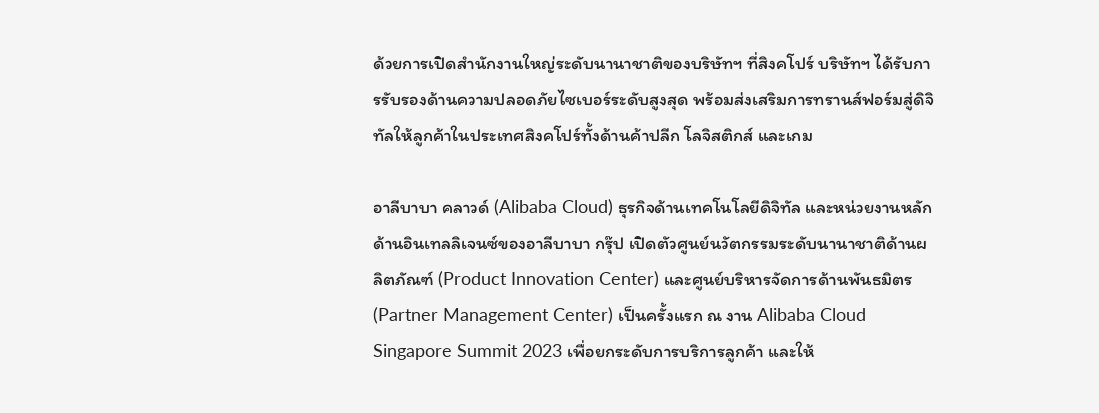ด้วยการเปิดสำนักงานใหญ่ระดับนานาชาติของบริษัทฯ ที่สิงคโปร์ บริษัทฯ ได้รับการรับรองด้านความปลอดภัยไซเบอร์ระดับสูงสุด พร้อมส่งเสริมการทรานส์ฟอร์มสู่ดิจิทัลให้ลูกค้าในประเทศสิงคโปร์ทั้งด้านค้าปลีก โลจิสติกส์ และเกม

อาลีบาบา คลาวด์ (Alibaba Cloud) ธุรกิจด้านเทคโนโลยีดิจิทัล และหน่วยงานหลักด้านอินเทลลิเจนซ์ของอาลีบาบา กรุ๊ป เปิดตัวศูนย์นวัตกรรมระดับนานาชาติด้านผลิตภัณฑ์ (Product Innovation Center) และศูนย์บริหารจัดการด้านพันธมิตร (Partner Management Center) เป็นครั้งแรก ณ งาน Alibaba Cloud Singapore Summit 2023 เพื่อยกระดับการบริการลูกค้า และให้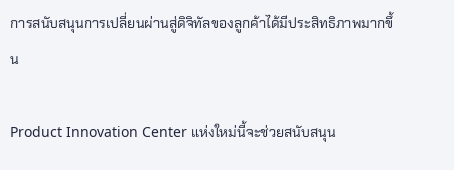การสนับสนุนการเปลี่ยนผ่านสู่ดิจิทัลของลูกค้าได้มีประสิทธิภาพมากขึ้น

Product Innovation Center แห่งใหม่นี้จะช่วยสนับสนุน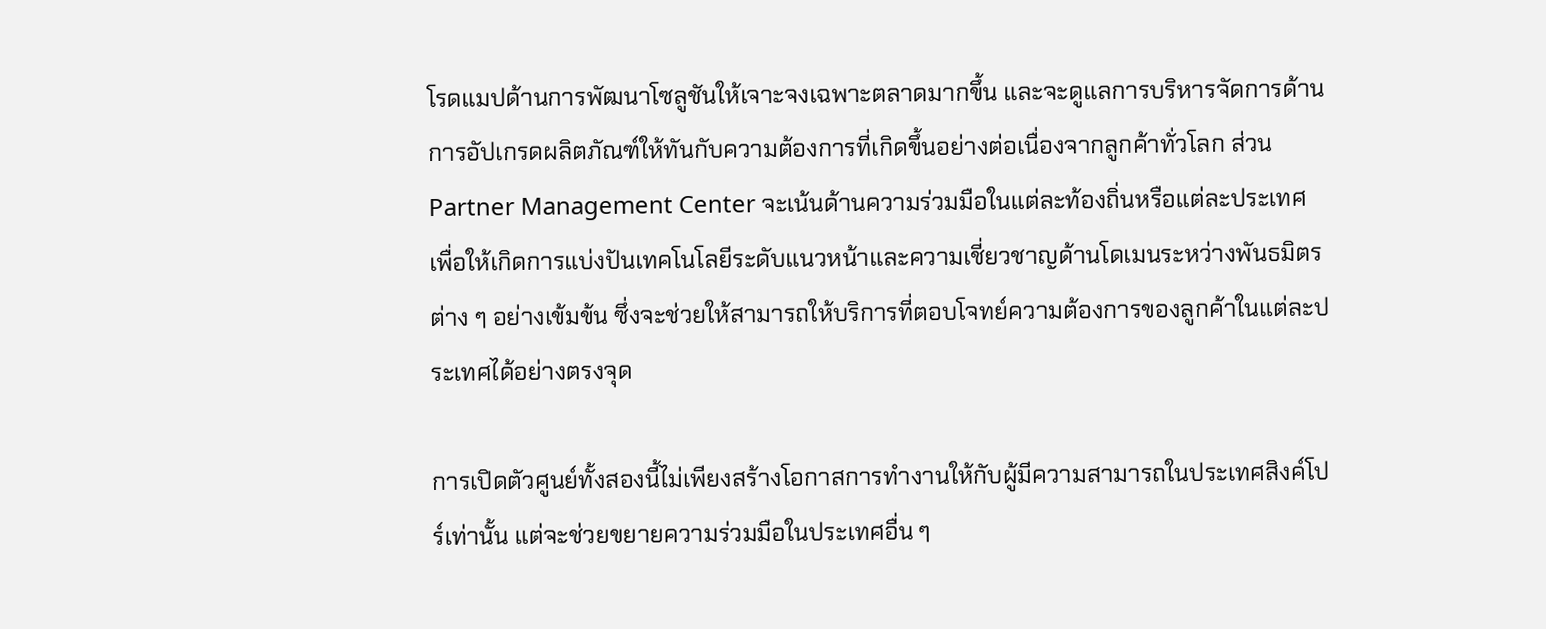โรดแมปด้านการพัฒนาโซลูชันให้เจาะจงเฉพาะตลาดมากขึ้น และจะดูแลการบริหารจัดการด้านการอัปเกรดผลิตภัณฑ์ให้ทันกับความต้องการที่เกิดขึ้นอย่างต่อเนื่องจากลูกค้าทั่วโลก ส่วน Partner Management Center จะเน้นด้านความร่วมมือในแต่ละท้องถิ่นหรือแต่ละประเทศ เพื่อให้เกิดการแบ่งปันเทคโนโลยีระดับแนวหน้าและความเชี่ยวชาญด้านโดเมนระหว่างพันธมิตรต่าง ๆ อย่างเข้มข้น ซึ่งจะช่วยให้สามารถให้บริการที่ตอบโจทย์ความต้องการของลูกค้าในแต่ละประเทศได้อย่างตรงจุด

การเปิดตัวศูนย์ทั้งสองนี้ไม่เพียงสร้างโอกาสการทำงานให้กับผู้มีความสามารถในประเทศสิงค์โปร์เท่านั้น แต่จะช่วยขยายความร่วมมือในประเทศอื่น ๆ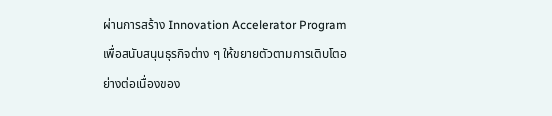ผ่านการสร้าง Innovation Accelerator Program เพื่อสนับสนุนธุรกิจต่าง ๆ ให้ขยายตัวตามการเติบโตอย่างต่อเนื่องของ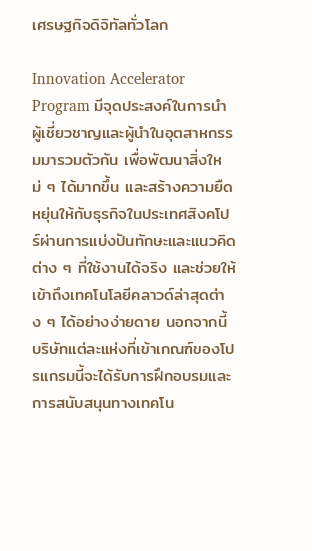เศรษฐกิจดิจิทัลทั่วโลก

Innovation Accelerator Program มีจุดประสงค์ในการนำผู้เชี่ยวชาญและผู้นำในอุตสาหกรรมมารวมตัวกัน เพื่อพัฒนาสิ่งใหม่ ๆ ได้มากขึ้น และสร้างความยืดหยุ่นให้กับธุรกิจในประเทศสิงคโปร์ผ่านการแบ่งปันทักษะและแนวคิดต่าง ๆ ที่ใช้งานได้จริง และช่วยให้เข้าถึงเทคโนโลยีคลาวด์ล่าสุดต่าง ๆ ได้อย่างง่ายดาย นอกจากนี้ บริษัทแต่ละแห่งที่เข้าเกณฑ์ของโปรแกรมนี้จะได้รับการฝึกอบรมและการสนับสนุนทางเทคโน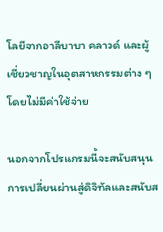โลยีจากอาลีบาบา คลาวด์ และผู้เชี่ยวชาญในอุตสาหกรรมต่าง ๆ โดยไม่มีค่าใช้จ่าย

นอกจากโปรแกรมนี้จะสนับสนุนการเปลี่ยนผ่านสู่ดิจิทัลและสนับส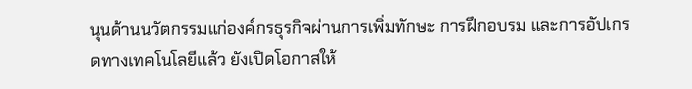นุนด้านนวัตกรรมแก่องค์กรธุรกิจผ่านการเพิ่มทักษะ การฝึกอบรม และการอัปเกรดทางเทคโนโลยีแล้ว ยังเปิดโอกาสให้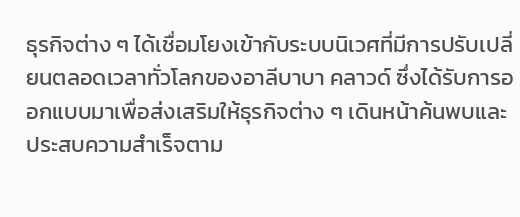ธุรกิจต่าง ๆ ได้เชื่อมโยงเข้ากับระบบนิเวศที่มีการปรับเปลี่ยนตลอดเวลาทั่วโลกของอาลีบาบา คลาวด์ ซึ่งได้รับการออกแบบมาเพื่อส่งเสริมให้ธุรกิจต่าง ๆ เดินหน้าค้นพบและประสบความสำเร็จตาม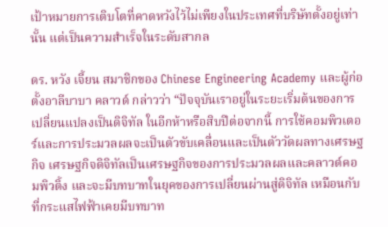เป้าหมายการเติบโตที่คาดหวังไว้ไม่เพียงในประเทศที่บริษัทตั้งอยู่เท่านั้น แต่เป็นความสำเร็จในระดับสากล

ดร. หวัง เจี้ยน สมาชิกของ Chinese Engineering Academy และผู้ก่อตั้งอาลีบาบา คลาวด์ กล่าวว่า “ปัจจุบันเราอยู่ในระยะเริ่มต้นของการเปลี่ยนแปลงเป็นดิจิทัล ในอีกห้าหรือสิบปีต่อจากนี้ การใช้คอมพิวเตอร์และการประมวลผลจะเป็นตัวขับเคลื่อนและเป็นตัววัดผลทางเศรษฐกิจ เศรษฐกิจดิจิทัลเป็นเศรษฐกิจของการประมวลผลและคลาวด์คอมพิวติ้ง และจะมีบทบาทในยุคของการเปลี่ยนผ่านสู่ดิจิทัล เหมือนกับที่กระแสไฟฟ้าเคยมีบทบาท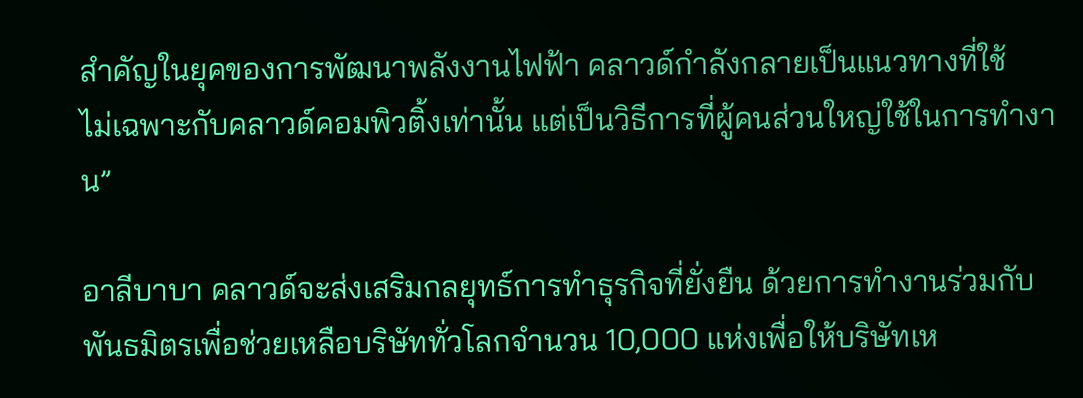สำคัญในยุคของการพัฒนาพลังงานไฟฟ้า คลาวด์กำลังกลายเป็นแนวทางที่ใช้
ไม่เฉพาะกับคลาวด์คอมพิวติ้งเท่านั้น แต่เป็นวิธีการที่ผู้คนส่วนใหญ่ใช้ในการทำงาน”

อาลีบาบา คลาวด์จะส่งเสริมกลยุทธ์การทำธุรกิจที่ยั่งยืน ด้วยการทำงานร่วมกับพันธมิตรเพื่อช่วยเหลือบริษัททั่วโลกจำนวน 10,000 แห่งเพื่อให้บริษัทเห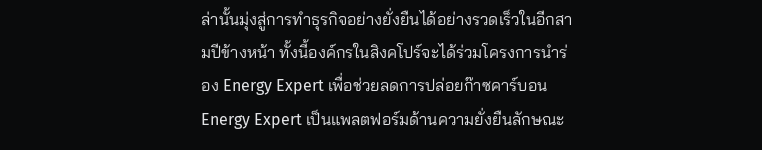ล่านั้นมุ่งสู่การทำธุรกิจอย่างยั่งยืนได้อย่างรวดเร็วในอีกสามปีข้างหน้า ทั้งนี้องค์กรในสิงคโปร์จะได้ร่วมโครงการนำร่อง Energy Expert เพื่อช่วยลดการปล่อยก๊าซคาร์บอน Energy Expert เป็นแพลตฟอร์มด้านความยั่งยืนลักษณะ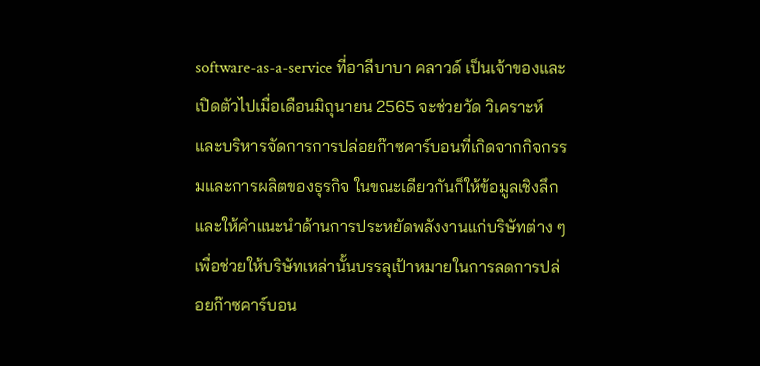software-as-a-service ที่อาลีบาบา คลาวด์ เป็นเจ้าของและเปิดตัวไปเมื่อเดือนมิถุนายน 2565 จะช่วยวัด วิเคราะห์ และบริหารจัดการการปล่อยก๊าซคาร์บอนที่เกิดจากกิจกรรมและการผลิตของธุรกิจ ในขณะเดียวกันก็ให้ข้อมูลเชิงลึกและให้คำแนะนำด้านการประหยัดพลังงานแก่บริษัทต่าง ๆ เพื่อช่วยให้บริษัทเหล่านั้นบรรลุเป้าหมายในการลดการปล่อยก๊าซคาร์บอน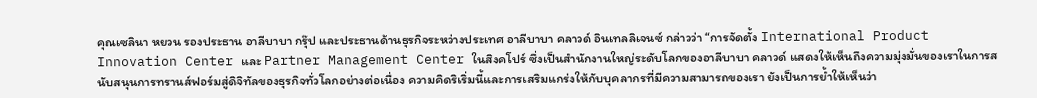คุณเซลินา หยวน รองประธาน อาลีบาบา กรุ๊ป และประธานด้านธุรกิจระหว่างประเทศ อาลีบาบา คลาวด์ อินเทลลิเจนซ์ กล่าวว่า “การจัดตั้ง International Product Innovation Center และ Partner Management Center ในสิงคโปร์ ซึ่งเป็นสำนักงานใหญ่ระดับโลกของอาลีบาบา คลาวด์ แสดงให้เห็นถึงความมุ่งมั่นของเราในการสนับสนุนการทรานส์ฟอร์มสู่ดิจิทัลของธุรกิจทั่วโลกอย่างต่อเนื่อง ความคิดริเริ่มนี้และการเสริมแกร่งให้กับบุคลากรที่มีความสามารถของเรา ยังเป็นการย้ำให้เห็นว่า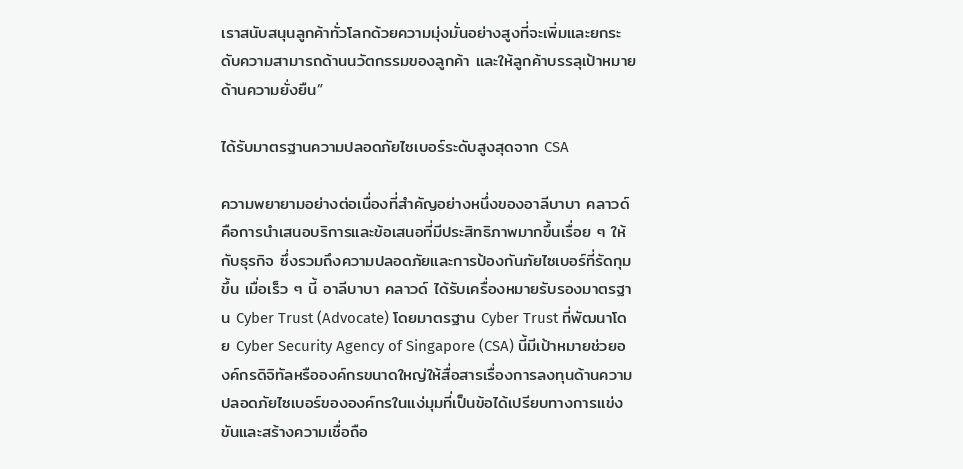เราสนับสนุนลูกค้าทั่วโลกด้วยความมุ่งมั่นอย่างสูงที่จะเพิ่มและยกระดับความสามารถด้านนวัตกรรมของลูกค้า และให้ลูกค้าบรรลุเป้าหมายด้านความยั่งยืน”

ได้รับมาตรฐานความปลอดภัยไซเบอร์ระดับสูงสุดจาก CSA

ความพยายามอย่างต่อเนื่องที่สำคัญอย่างหนึ่งของอาลีบาบา คลาวด์ คือการนำเสนอบริการและข้อเสนอที่มีประสิทธิภาพมากขึ้นเรื่อย ๆ ให้กับธุรกิจ ซึ่งรวมถึงความปลอดภัยและการป้องกันภัยไซเบอร์ที่รัดกุมขึ้น เมื่อเร็ว ๆ นี้ อาลีบาบา คลาวด์ ได้รับเครื่องหมายรับรองมาตรฐาน Cyber Trust (Advocate) โดยมาตรฐาน Cyber Trust ที่พัฒนาโดย Cyber Security Agency of Singapore (CSA) นี้มีเป้าหมายช่วยองค์กรดิจิทัลหรือองค์กรขนาดใหญ่ให้สื่อสารเรื่องการลงทุนด้านความปลอดภัยไซเบอร์ขององค์กรในแง่มุมที่เป็นข้อได้เปรียบทางการแข่งขันและสร้างความเชื่อถือ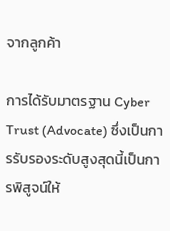จากลูกค้า

การได้รับมาตรฐาน Cyber Trust (Advocate) ซึ่งเป็นการรับรองระดับสูงสุดนี้เป็นการพิสูจน์ให้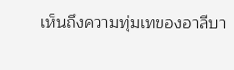เห็นถึงความทุ่มเทของอาลีบา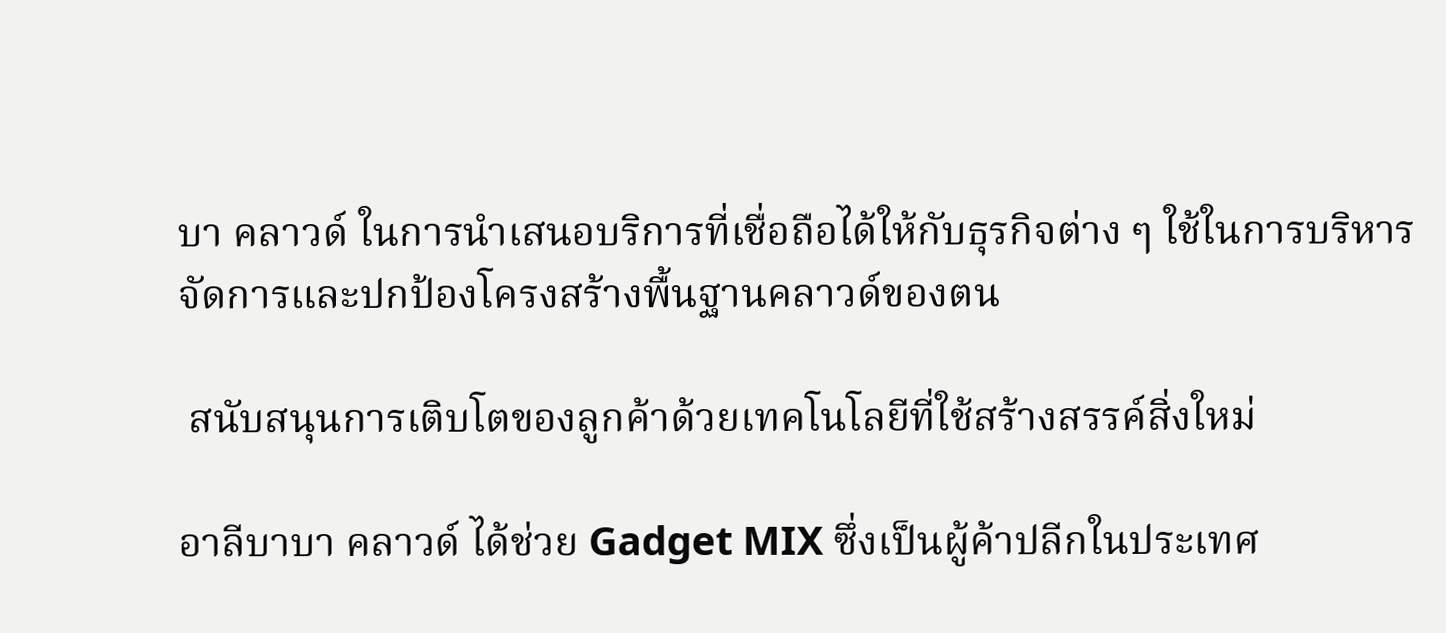บา คลาวด์ ในการนำเสนอบริการที่เชื่อถือได้ให้กับธุรกิจต่าง ๆ ใช้ในการบริหารจัดการและปกป้องโครงสร้างพื้นฐานคลาวด์ของตน

 สนับสนุนการเติบโตของลูกค้าด้วยเทคโนโลยีที่ใช้สร้างสรรค์สิ่งใหม่

อาลีบาบา คลาวด์ ได้ช่วย Gadget MIX ซึ่งเป็นผู้ค้าปลีกในประเทศ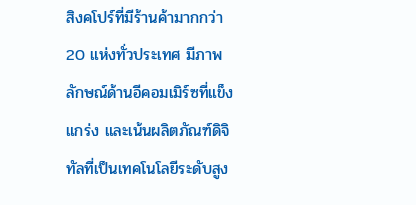สิงคโปร์ที่มีร้านค้ามากกว่า 20 แห่งทั่วประเทศ มีภาพลักษณ์ด้านอีคอมเมิร์ซที่แข็งแกร่ง และเน้นผลิตภัณฑ์ดิจิทัลที่เป็นเทคโนโลยีระดับสูง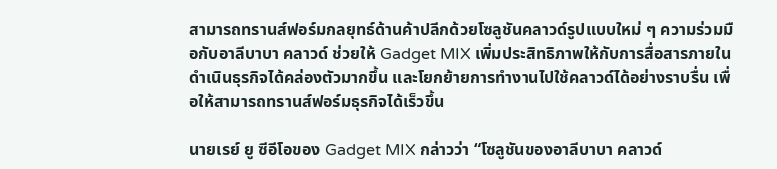สามารถทรานส์ฟอร์มกลยุทธ์ด้านค้าปลีกด้วยโซลูชันคลาวด์รูปแบบใหม่ ๆ ความร่วมมือกับอาลีบาบา คลาวด์ ช่วยให้ Gadget MIX เพิ่มประสิทธิภาพให้กับการสื่อสารภายใน ดำเนินธุรกิจได้คล่องตัวมากขึ้น และโยกย้ายการทำงานไปใช้คลาวด์ได้อย่างราบรื่น เพื่อให้สามารถทรานส์ฟอร์มธุรกิจได้เร็วขึ้น

นายเรย์ ยู ซีอีโอของ Gadget MIX กล่าวว่า “โซลูชันของอาลีบาบา คลาวด์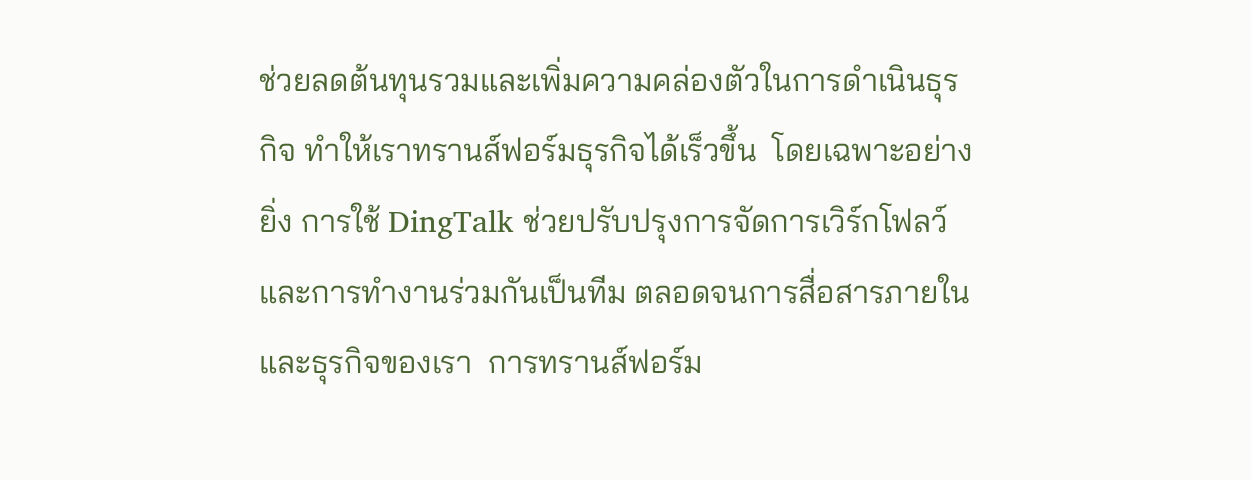ช่วยลดต้นทุนรวมและเพิ่มความคล่องตัวในการดำเนินธุรกิจ ทำให้เราทรานส์ฟอร์มธุรกิจได้เร็วขึ้น  โดยเฉพาะอย่างยิ่ง การใช้ DingTalk ช่วยปรับปรุงการจัดการเวิร์กโฟลว์และการทำงานร่วมกันเป็นทีม ตลอดจนการสื่อสารภายในและธุรกิจของเรา  การทรานส์ฟอร์ม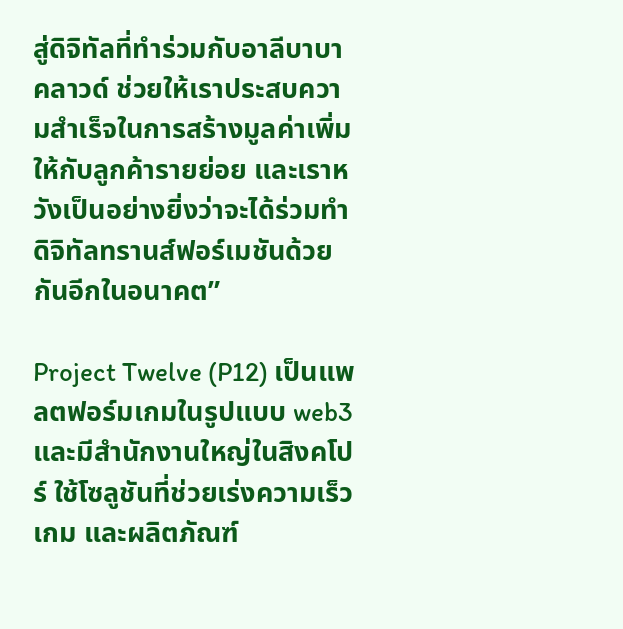สู่ดิจิทัลที่ทำร่วมกับอาลีบาบา คลาวด์ ช่วยให้เราประสบความสำเร็จในการสร้างมูลค่าเพิ่มให้กับลูกค้ารายย่อย และเราหวังเป็นอย่างยิ่งว่าจะได้ร่วมทำดิจิทัลทรานส์ฟอร์เมชันด้วยกันอีกในอนาคต”

Project Twelve (P12) เป็นแพลตฟอร์มเกมในรูปแบบ web3 และมีสำนักงานใหญ่ในสิงคโปร์ ใช้โซลูชันที่ช่วยเร่งความเร็วเกม และผลิตภัณฑ์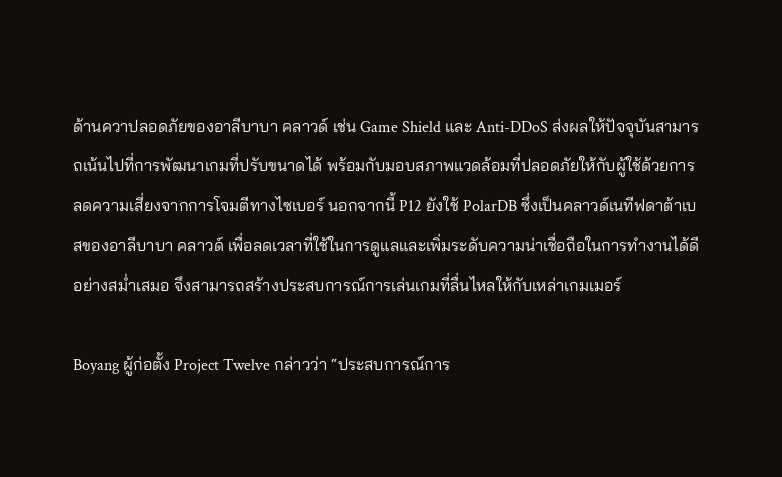ด้านควาปลอดภัยของอาลีบาบา คลาวด์ เช่น Game Shield และ Anti-DDoS ส่งผลให้ปัจจุบันสามารถเน้นไปที่การพัฒนาเกมที่ปรับขนาดได้ พร้อมกับมอบสภาพแวดล้อมที่ปลอดภัยให้กับผู้ใช้ด้วยการลดความเสี่ยงจากการโจมตีทางไซเบอร์ นอกจากนี้ P12 ยังใช้ PolarDB ซึ่งเป็นคลาวด์เนทีฟดาต้าเบสของอาลีบาบา คลาวด์ เพื่อลดเวลาที่ใช้ในการดูแลและเพิ่มระดับความน่าเชื่อถือในการทำงานได้ดีอย่างสม่ำเสมอ จึงสามารถสร้างประสบการณ์การเล่นเกมที่ลื่นไหลให้กับเหล่าเกมเมอร์

Boyang ผู้ก่อตั้ง Project Twelve กล่าวว่า “ประสบการณ์การ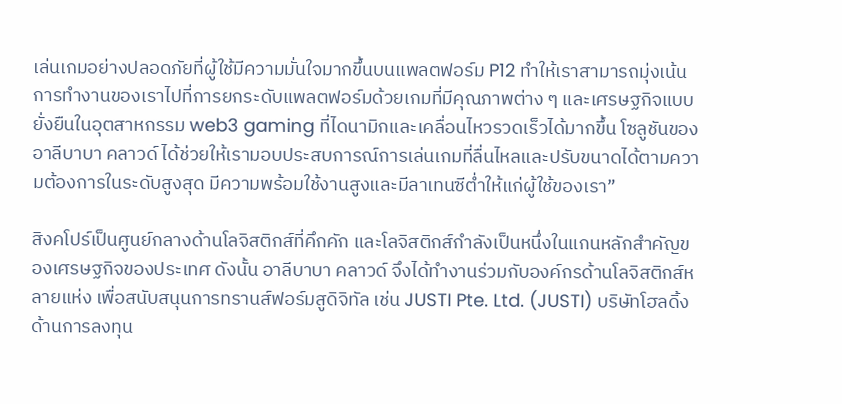เล่นเกมอย่างปลอดภัยที่ผู้ใช้มีความมั่นใจมากขึ้นบนแพลตฟอร์ม P12 ทำให้เราสามารถมุ่งเน้นการทำงานของเราไปที่การยกระดับแพลตฟอร์มด้วยเกมที่มีคุณภาพต่าง ๆ และเศรษฐกิจแบบยั่งยืนในอุตสาหกรรม web3 gaming ที่ไดนามิกและเคลื่อนไหวรวดเร็วได้มากขึ้น โซลูชันของอาลีบาบา คลาวด์ ได้ช่วยให้เรามอบประสบการณ์การเล่นเกมที่ลื่นไหลและปรับขนาดได้ตามความต้องการในระดับสูงสุด มีความพร้อมใช้งานสูงและมีลาเทนซีต่ำให้แก่ผู้ใช้ของเรา”

สิงคโปร์เป็นศูนย์กลางด้านโลจิสติกส์ที่คึกคัก และโลจิสติกส์กำลังเป็นหนึ่งในแกนหลักสำคัญของเศรษฐกิจของประเทศ ดังนั้น อาลีบาบา คลาวด์ จึงได้ทำงานร่วมกับองค์กรด้านโลจิสติกส์หลายแห่ง เพื่อสนับสนุนการทรานส์ฟอร์มสูดิจิทัล เช่น JUSTI Pte. Ltd. (JUSTI) บริษัทโฮลดิ้งด้านการลงทุน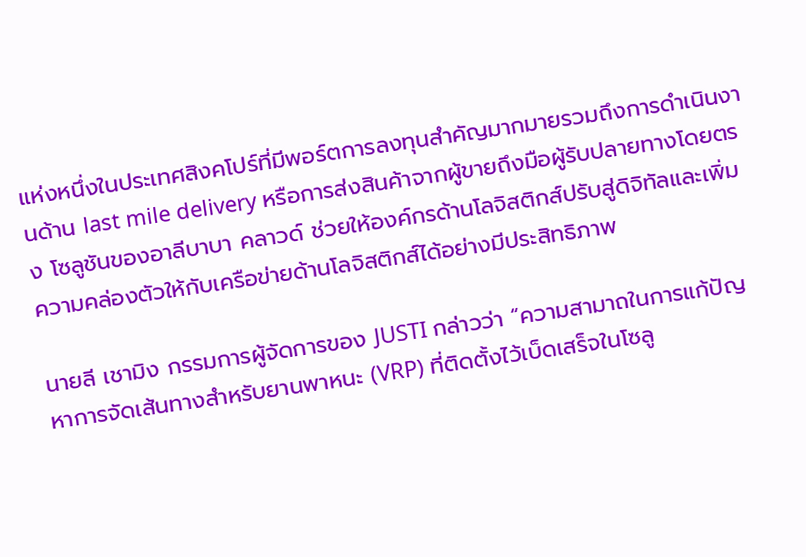แห่งหนึ่งในประเทศสิงคโปร์ที่มีพอร์ตการลงทุนสำคัญมากมายรวมถึงการดำเนินงานด้าน last mile delivery หรือการส่งสินค้าจากผู้ขายถึงมือผู้รับปลายทางโดยตรง โซลูชันของอาลีบาบา คลาวด์ ช่วยให้องค์กรด้านโลจิสติกส์ปรับสู่ดิจิทัลและเพิ่มความคล่องตัวให้กับเครือข่ายด้านโลจิสติกส์ได้อย่างมีประสิทธิภาพ

นายลี เชามิง กรรมการผู้จัดการของ JUSTI กล่าวว่า “ความสามาถในการแก้ปัญหาการจัดเส้นทางสำหรับยานพาหนะ (VRP) ที่ติดตั้งไว้เบ็ดเสร็จในโซลู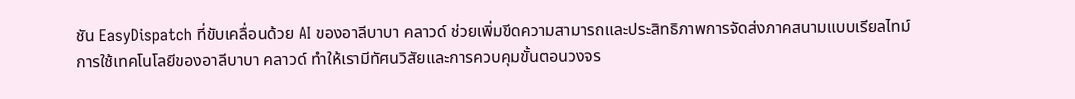ชัน EasyDispatch ที่ขับเคลื่อนด้วย AI ของอาลีบาบา คลาวด์ ช่วยเพิ่มขีดความสามารถและประสิทธิภาพการจัดส่งภาคสนามแบบเรียลไทม์ การใช้เทคโนโลยีของอาลีบาบา คลาวด์ ทำให้เรามีทัศนวิสัยและการควบคุมขั้นตอนวงจร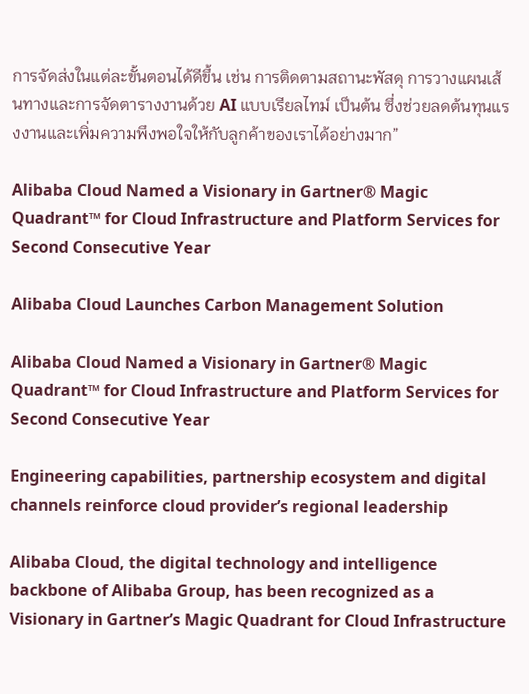การจัดส่งในแต่ละขั้นตอนได้ดีขึ้น เช่น การติดตามสถานะพัสดุ การวางแผนเส้นทางและการจัดตารางงานด้วย AI แบบเรียลไทม์ เป็นต้น ซึ่งช่วยลดต้นทุนแรงงานและเพิ่มความพึงพอใจให้กับลูกค้าของเราได้อย่างมาก”

Alibaba Cloud Named a Visionary in Gartner® Magic Quadrant™ for Cloud Infrastructure and Platform Services for Second Consecutive Year

Alibaba Cloud Launches Carbon Management Solution

Alibaba Cloud Named a Visionary in Gartner® Magic Quadrant™ for Cloud Infrastructure and Platform Services for Second Consecutive Year

Engineering capabilities, partnership ecosystem and digital channels reinforce cloud provider’s regional leadership

Alibaba Cloud, the digital technology and intelligence backbone of Alibaba Group, has been recognized as a Visionary in Gartner’s Magic Quadrant for Cloud Infrastructure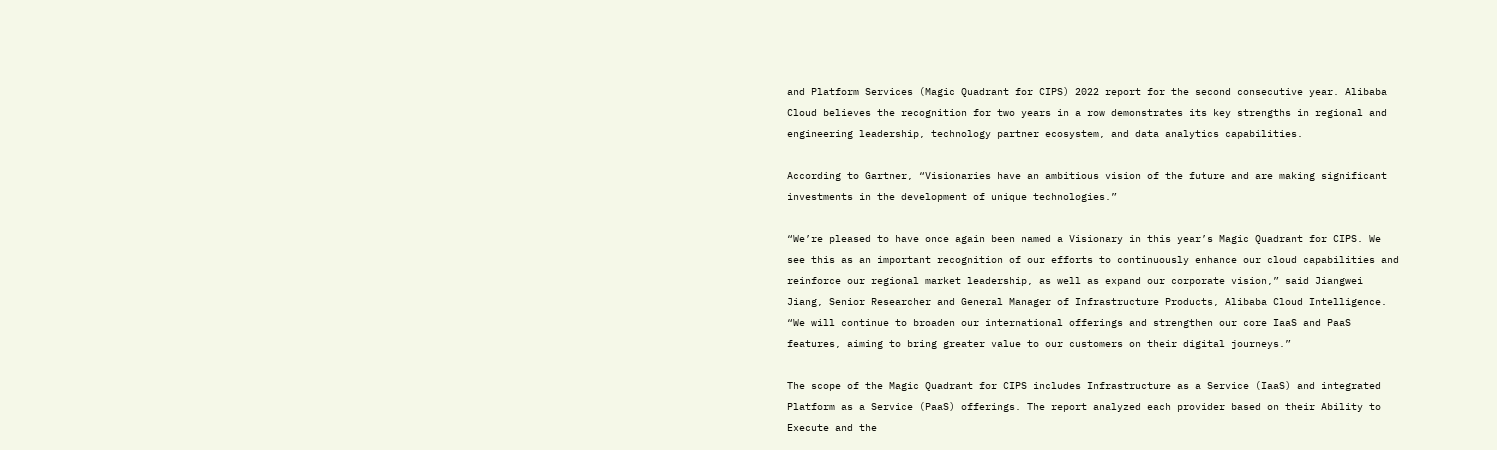and Platform Services (Magic Quadrant for CIPS) 2022 report for the second consecutive year. Alibaba Cloud believes the recognition for two years in a row demonstrates its key strengths in regional and engineering leadership, technology partner ecosystem, and data analytics capabilities.

According to Gartner, “Visionaries have an ambitious vision of the future and are making significant investments in the development of unique technologies.”

“We’re pleased to have once again been named a Visionary in this year’s Magic Quadrant for CIPS. We see this as an important recognition of our efforts to continuously enhance our cloud capabilities and reinforce our regional market leadership, as well as expand our corporate vision,” said Jiangwei Jiang, Senior Researcher and General Manager of Infrastructure Products, Alibaba Cloud Intelligence. “We will continue to broaden our international offerings and strengthen our core IaaS and PaaS features, aiming to bring greater value to our customers on their digital journeys.”

The scope of the Magic Quadrant for CIPS includes Infrastructure as a Service (IaaS) and integrated Platform as a Service (PaaS) offerings. The report analyzed each provider based on their Ability to Execute and the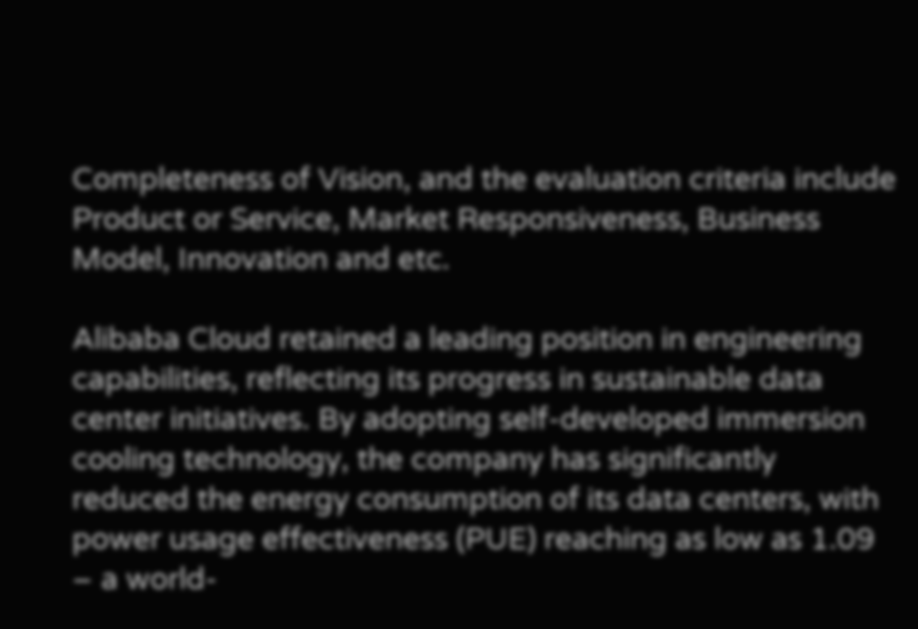Completeness of Vision, and the evaluation criteria include Product or Service, Market Responsiveness, Business Model, Innovation and etc.

Alibaba Cloud retained a leading position in engineering capabilities, reflecting its progress in sustainable data center initiatives. By adopting self-developed immersion cooling technology, the company has significantly reduced the energy consumption of its data centers, with power usage effectiveness (PUE) reaching as low as 1.09 – a world-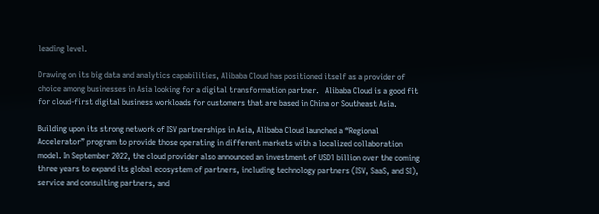leading level.

Drawing on its big data and analytics capabilities, Alibaba Cloud has positioned itself as a provider of choice among businesses in Asia looking for a digital transformation partner.   Alibaba Cloud is a good fit for cloud-first digital business workloads for customers that are based in China or Southeast Asia.

Building upon its strong network of ISV partnerships in Asia, Alibaba Cloud launched a “Regional Accelerator” program to provide those operating in different markets with a localized collaboration model. In September 2022, the cloud provider also announced an investment of USD1 billion over the coming three years to expand its global ecosystem of partners, including technology partners (ISV, SaaS, and SI), service and consulting partners, and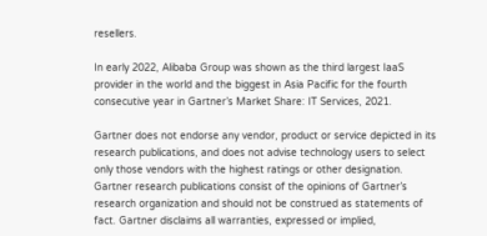resellers.

In early 2022, Alibaba Group was shown as the third largest IaaS provider in the world and the biggest in Asia Pacific for the fourth consecutive year in Gartner’s Market Share: IT Services, 2021.

Gartner does not endorse any vendor, product or service depicted in its research publications, and does not advise technology users to select only those vendors with the highest ratings or other designation. Gartner research publications consist of the opinions of Gartner’s research organization and should not be construed as statements of fact. Gartner disclaims all warranties, expressed or implied,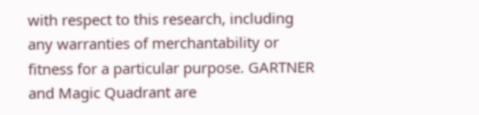with respect to this research, including any warranties of merchantability or fitness for a particular purpose. GARTNER and Magic Quadrant are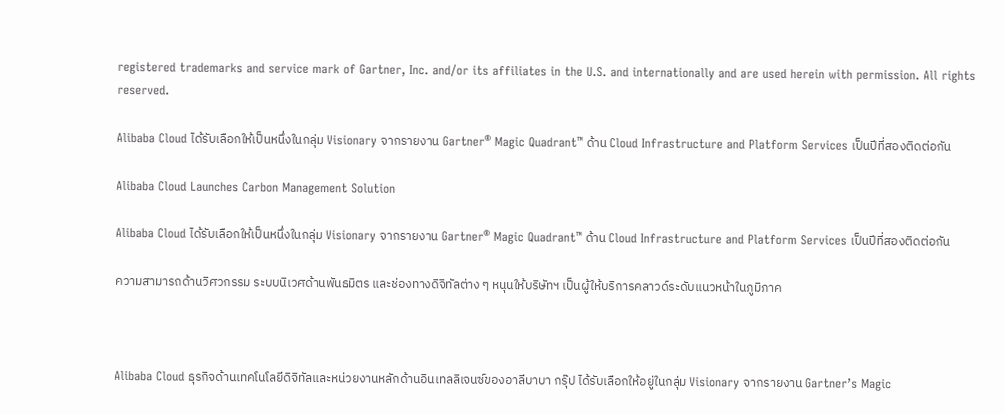registered trademarks and service mark of Gartner, Inc. and/or its affiliates in the U.S. and internationally and are used herein with permission. All rights reserved.

Alibaba Cloud ได้รับเลือกให้เป็นหนึ่งในกลุ่ม Visionary จากรายงาน Gartner® Magic Quadrant™ ด้าน Cloud Infrastructure and Platform Services เป็นปีที่สองติดต่อกัน

Alibaba Cloud Launches Carbon Management Solution

Alibaba Cloud ได้รับเลือกให้เป็นหนึ่งในกลุ่ม Visionary จากรายงาน Gartner® Magic Quadrant™ ด้าน Cloud Infrastructure and Platform Services เป็นปีที่สองติดต่อกัน

ความสามารถด้านวิศวกรรม ระบบนิเวศด้านพันธมิตร และช่องทางดิจิทัลต่าง ๆ หนุนให้บริษัทฯ เป็นผู้ให้บริการคลาวด์ระดับแนวหน้าในภูมิภาค



Alibaba Cloud ธุรกิจด้านเทคโนโลยีดิจิทัลและหน่วยงานหลักด้านอินเทลลิเจนซ์ของอาลีบาบา กรุ๊ป ได้รับเลือกให้อยู่ในกลุ่ม Visionary จากรายงาน Gartner’s Magic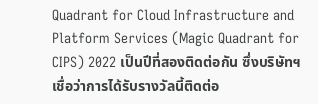Quadrant for Cloud Infrastructure and Platform Services (Magic Quadrant for CIPS) 2022 เป็นปีที่สองติดต่อกัน ซึ่งบริษัทฯ เชื่อว่าการได้รับรางวัลนี้ติดต่อ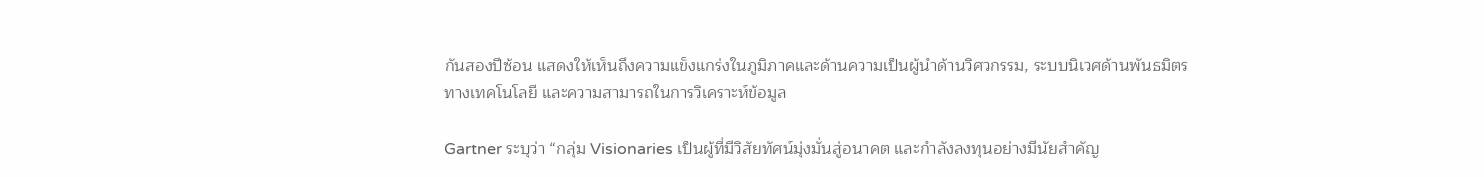กันสองปีซ้อน แสดงให้เห็นถึงความแข็งแกร่งในภูมิภาคและด้านความเป็นผู้นำด้านวิศวกรรม, ระบบนิเวศด้านพันธมิตรทางเทคโนโลยี และความสามารถในการวิเคราะห์ข้อมูล

Gartner ระบุว่า “กลุ่ม Visionaries เป็นผู้ที่มีวิสัยทัศน์มุ่งมั่นสู่อนาคต และกำลังลงทุนอย่างมีนัยสำคัญ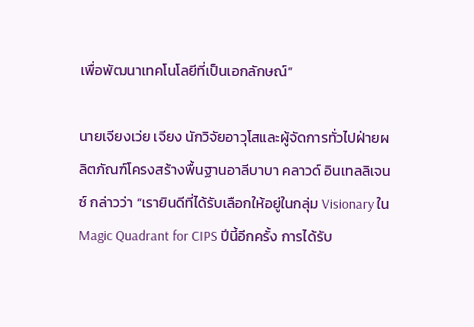เพื่อพัฒนาเทคโนโลยีที่เป็นเอกลักษณ์”

นายเจียงเว่ย เจียง นักวิจัยอาวุโสและผู้จัดการทั่วไปฝ่ายผลิตภัณฑ์โครงสร้างพื้นฐานอาลีบาบา คลาวด์ อินเทลลิเจนซ์ กล่าวว่า “เรายินดีที่ได้รับเลือกให้อยู่ในกลุ่ม Visionary ใน Magic Quadrant for CIPS ปีนี้อีกครั้ง การได้รับ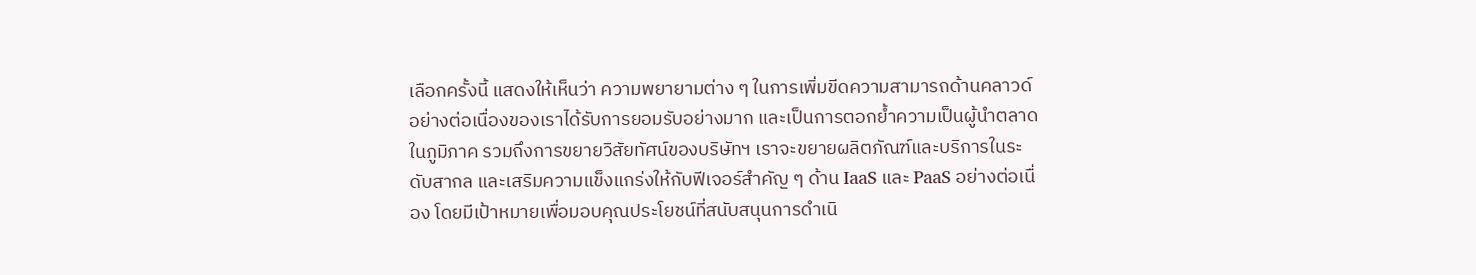เลือกครั้งนี้ แสดงให้เห็นว่า ความพยายามต่าง ๆ ในการเพิ่มขีดความสามารถด้านคลาวด์อย่างต่อเนื่องของเราได้รับการยอมรับอย่างมาก และเป็นการตอกย้ำความเป็นผู้นำตลาดในภูมิภาค รวมถึงการขยายวิสัยทัศน์ของบริษัทฯ เราจะขยายผลิตภัณฑ์และบริการในระดับสากล และเสริมความแข็งแกร่งให้กับฟีเจอร์สำคัญ ๆ ด้าน IaaS และ PaaS อย่างต่อเนื่อง โดยมีเป้าหมายเพื่อมอบคุณประโยชน์ที่สนับสนุนการดำเนิ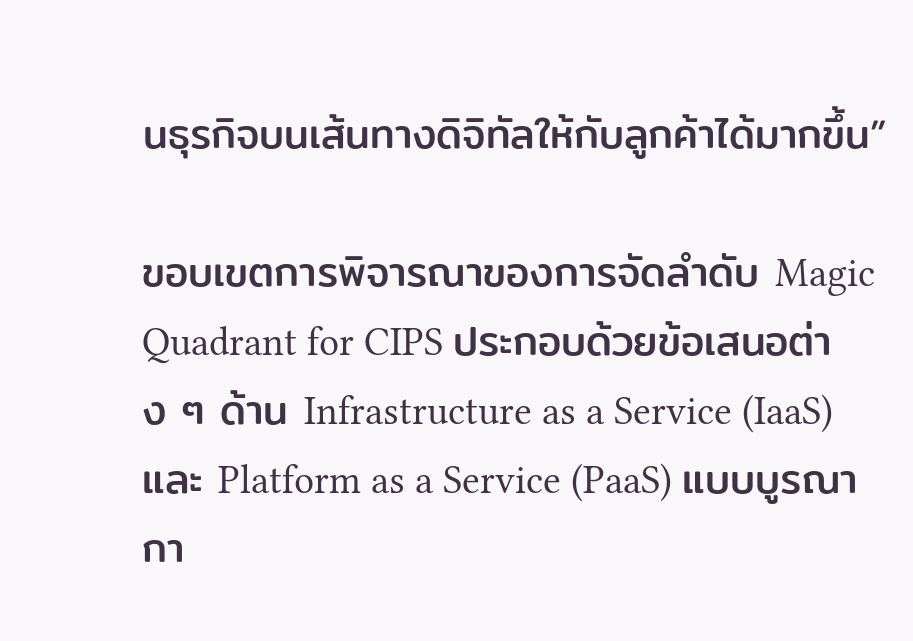นธุรกิจบนเส้นทางดิจิทัลให้กับลูกค้าได้มากขึ้น”

ขอบเขตการพิจารณาของการจัดลำดับ Magic Quadrant for CIPS ประกอบด้วยข้อเสนอต่าง ๆ ด้าน Infrastructure as a Service (IaaS) และ Platform as a Service (PaaS) แบบบูรณากา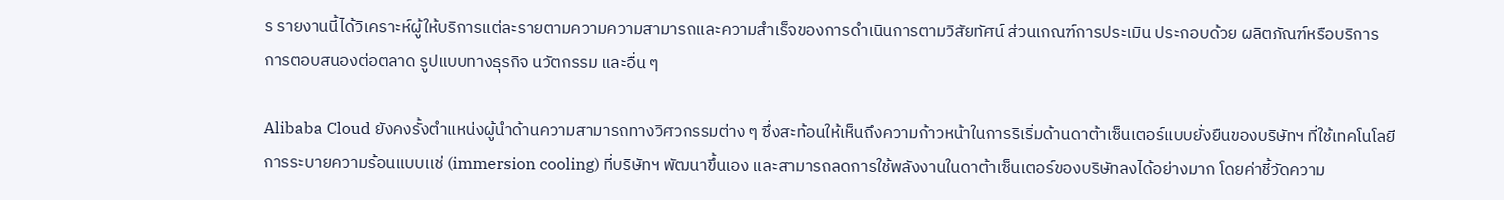ร รายงานนี้ได้วิเคราะห์ผู้ให้บริการแต่ละรายตามความความสามารถและความสำเร็จของการดำเนินการตามวิสัยทัศน์ ส่วนเกณฑ์การประเมิน ประกอบด้วย ผลิตภัณฑ์หรือบริการ การตอบสนองต่อตลาด รูปแบบทางธุรกิจ นวัตกรรม และอื่น ๆ

Alibaba Cloud ยังคงรั้งตำแหน่งผู้นำด้านความสามารถทางวิศวกรรมต่าง ๆ ซึ่งสะท้อนให้เห็นถึงความก้าวหน้าในการริเริ่มด้านดาต้าเซ็นเตอร์แบบยั่งยืนของบริษัทฯ ที่ใช้เทคโนโลยีการระบายความร้อนแบบเเช่ (immersion cooling) ที่บริษัทฯ พัฒนาขึ้นเอง และสามารถลดการใช้พลังงานในดาต้าเซ็นเตอร์ของบริษัทลงได้อย่างมาก โดยค่าชี้วัดความ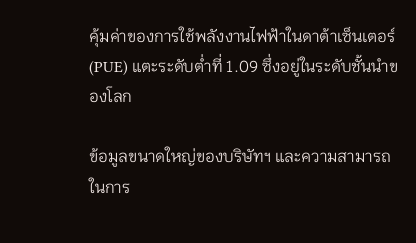คุ้มค่าของการใช้พลังงานไฟฟ้าในดาต้าเซ็นเตอร์ (PUE) แตะระดับต่ำที่ 1.09 ซึ่งอยู่ในระดับชั้นนำของโลก

ข้อมูลขนาดใหญ่ของบริษัทฯ และความสามารถในการ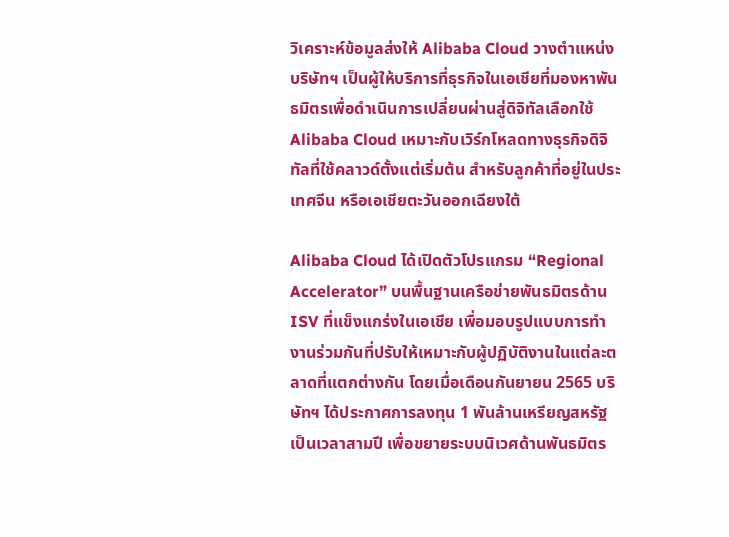วิเคราะห์ข้อมูลส่งให้ Alibaba Cloud วางตำแหน่งบริษัทฯ เป็นผู้ให้บริการที่ธุรกิจในเอเชียที่มองหาพันธมิตรเพื่อดำเนินการเปลี่ยนผ่านสู่ดิจิทัลเลือกใช้ Alibaba Cloud เหมาะกับเวิร์กโหลดทางธุรกิจดิจิทัลที่ใช้คลาวด์ตั้งแต่เริ่มต้น สำหรับลูกค้าที่อยู่ในประเทศจีน หรือเอเชียตะวันออกเฉียงใต้

Alibaba Cloud ได้เปิดตัวโปรแกรม “Regional Accelerator” บนพื้นฐานเครือข่ายพันธมิตรด้าน ISV ที่แข็งแกร่งในเอเชีย เพื่อมอบรูปแบบการทำงานร่วมกันที่ปรับให้เหมาะกับผู้ปฏิบัติงานในแต่ละตลาดที่แตกต่างกัน โดยเมื่อเดือนกันยายน 2565 บริษัทฯ ได้ประกาศการลงทุน 1 พันล้านเหรียญสหรัฐ เป็นเวลาสามปี เพื่อขยายระบบนิเวศด้านพันธมิตร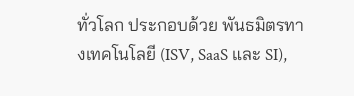ทั่วโลก ประกอบด้วย พันธมิตรทางเทคโนโลยี (ISV, SaaS และ SI),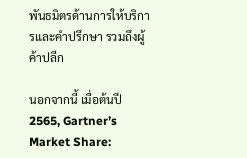พันธมิตรด้านการให้บริการและคำปรึกษา รวมถึงผู้ค้าปลีก

นอกจากนี้ เมื่อต้นปี 2565, Gartner’s Market Share: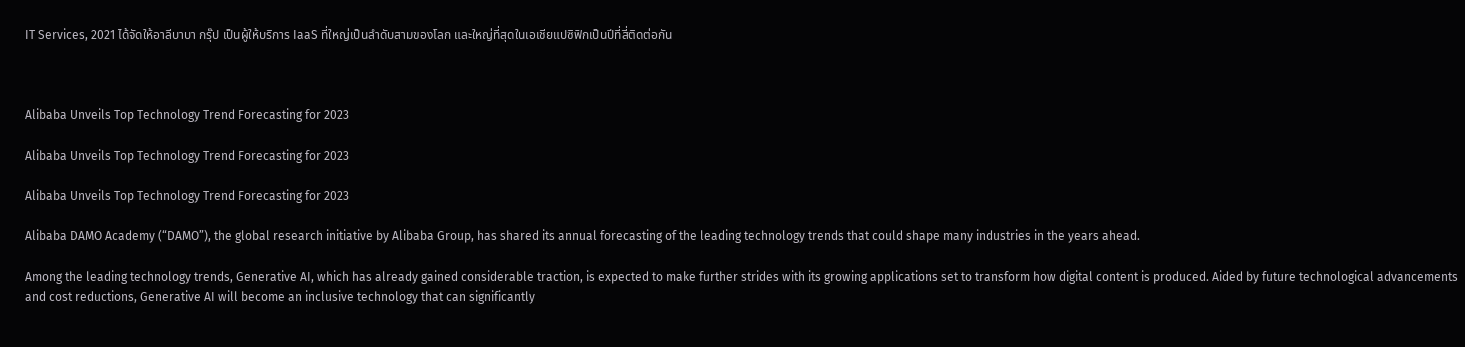IT Services, 2021 ได้จัดให้อาลีบาบา กรุ๊ป เป็นผู้ให้บริการ IaaS ที่ใหญ่เป็นลำดับสามของโลก และใหญ่ที่สุดในเอเชียแปซิฟิกเป็นปีที่สี่ติดต่อกัน



Alibaba Unveils Top Technology Trend Forecasting for 2023

Alibaba Unveils Top Technology Trend Forecasting for 2023

Alibaba Unveils Top Technology Trend Forecasting for 2023

Alibaba DAMO Academy (“DAMO”), the global research initiative by Alibaba Group, has shared its annual forecasting of the leading technology trends that could shape many industries in the years ahead.

Among the leading technology trends, Generative AI, which has already gained considerable traction, is expected to make further strides with its growing applications set to transform how digital content is produced. Aided by future technological advancements and cost reductions, Generative AI will become an inclusive technology that can significantly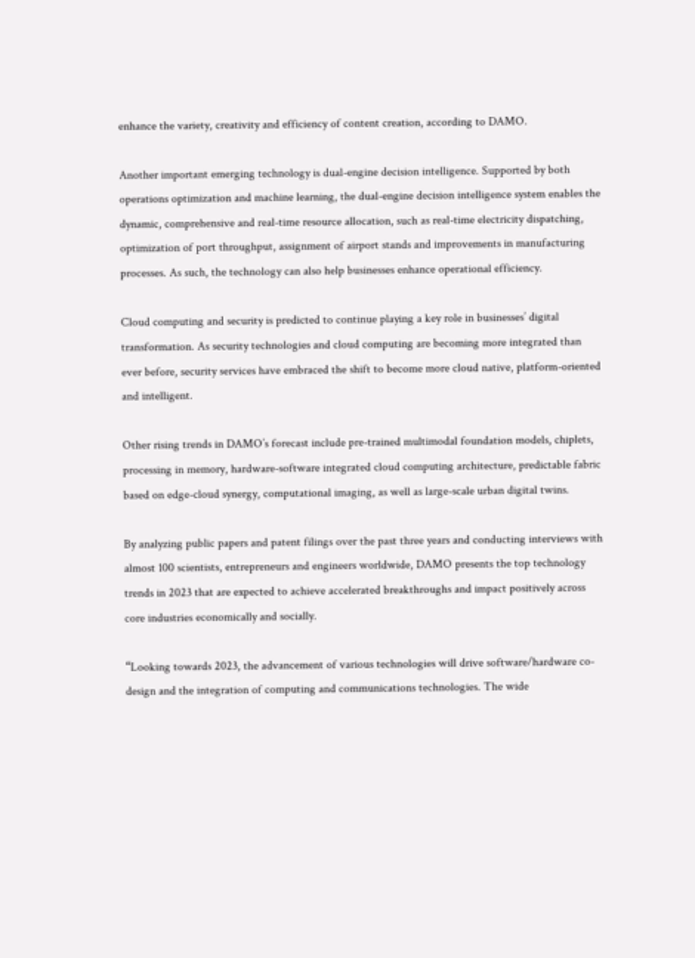enhance the variety, creativity and efficiency of content creation, according to DAMO.

Another important emerging technology is dual-engine decision intelligence. Supported by both operations optimization and machine learning, the dual-engine decision intelligence system enables the dynamic, comprehensive and real-time resource allocation, such as real-time electricity dispatching, optimization of port throughput, assignment of airport stands and improvements in manufacturing processes. As such, the technology can also help businesses enhance operational efficiency.

Cloud computing and security is predicted to continue playing a key role in businesses’ digital transformation. As security technologies and cloud computing are becoming more integrated than ever before, security services have embraced the shift to become more cloud native, platform-oriented and intelligent.

Other rising trends in DAMO’s forecast include pre-trained multimodal foundation models, chiplets, processing in memory, hardware-software integrated cloud computing architecture, predictable fabric based on edge-cloud synergy, computational imaging, as well as large-scale urban digital twins.

By analyzing public papers and patent filings over the past three years and conducting interviews with almost 100 scientists, entrepreneurs and engineers worldwide, DAMO presents the top technology trends in 2023 that are expected to achieve accelerated breakthroughs and impact positively across core industries economically and socially.

“Looking towards 2023, the advancement of various technologies will drive software/hardware co-design and the integration of computing and communications technologies. The wide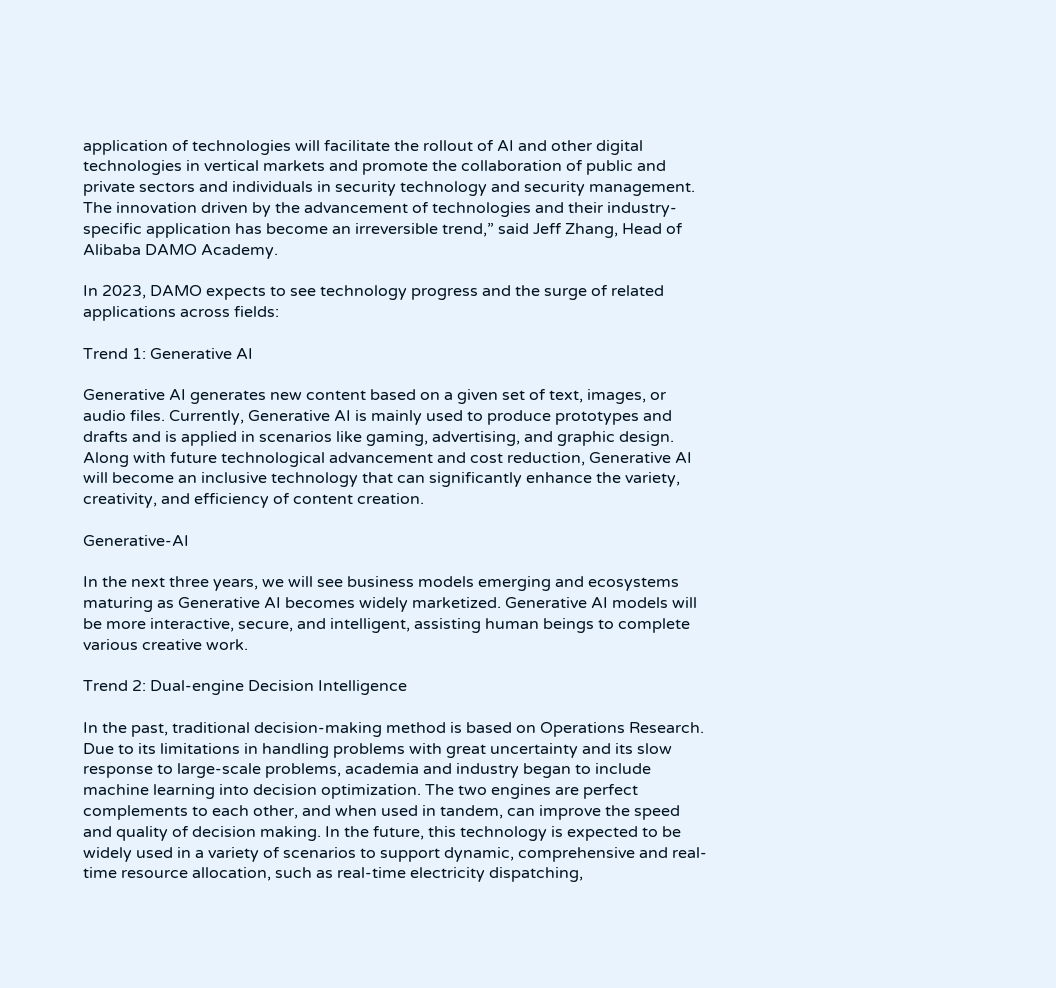application of technologies will facilitate the rollout of AI and other digital technologies in vertical markets and promote the collaboration of public and private sectors and individuals in security technology and security management. The innovation driven by the advancement of technologies and their industry-specific application has become an irreversible trend,” said Jeff Zhang, Head of Alibaba DAMO Academy.

In 2023, DAMO expects to see technology progress and the surge of related applications across fields:

Trend 1: Generative AI

Generative AI generates new content based on a given set of text, images, or audio files. Currently, Generative AI is mainly used to produce prototypes and drafts and is applied in scenarios like gaming, advertising, and graphic design. Along with future technological advancement and cost reduction, Generative AI will become an inclusive technology that can significantly enhance the variety, creativity, and efficiency of content creation.

Generative-AI

In the next three years, we will see business models emerging and ecosystems maturing as Generative AI becomes widely marketized. Generative AI models will be more interactive, secure, and intelligent, assisting human beings to complete various creative work.

Trend 2: Dual-engine Decision Intelligence

In the past, traditional decision-making method is based on Operations Research. Due to its limitations in handling problems with great uncertainty and its slow response to large-scale problems, academia and industry began to include machine learning into decision optimization. The two engines are perfect complements to each other, and when used in tandem, can improve the speed and quality of decision making. In the future, this technology is expected to be widely used in a variety of scenarios to support dynamic, comprehensive and real-time resource allocation, such as real-time electricity dispatching,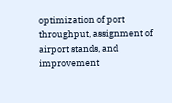optimization of port throughput, assignment of airport stands, and improvement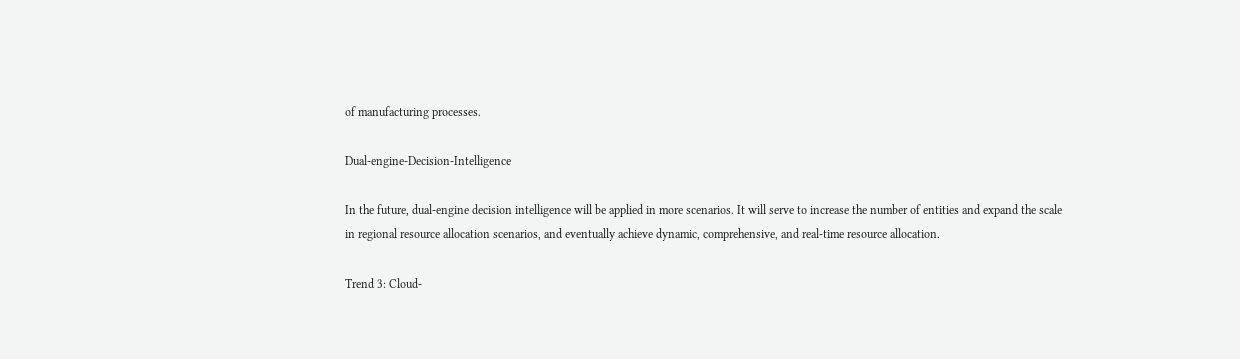of manufacturing processes.

Dual-engine-Decision-Intelligence

In the future, dual-engine decision intelligence will be applied in more scenarios. It will serve to increase the number of entities and expand the scale in regional resource allocation scenarios, and eventually achieve dynamic, comprehensive, and real-time resource allocation.

Trend 3: Cloud-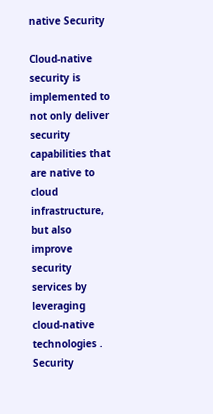native Security

Cloud-native security is implemented to not only deliver security capabilities that are native to cloud infrastructure, but also improve security services by leveraging cloud-native technologies . Security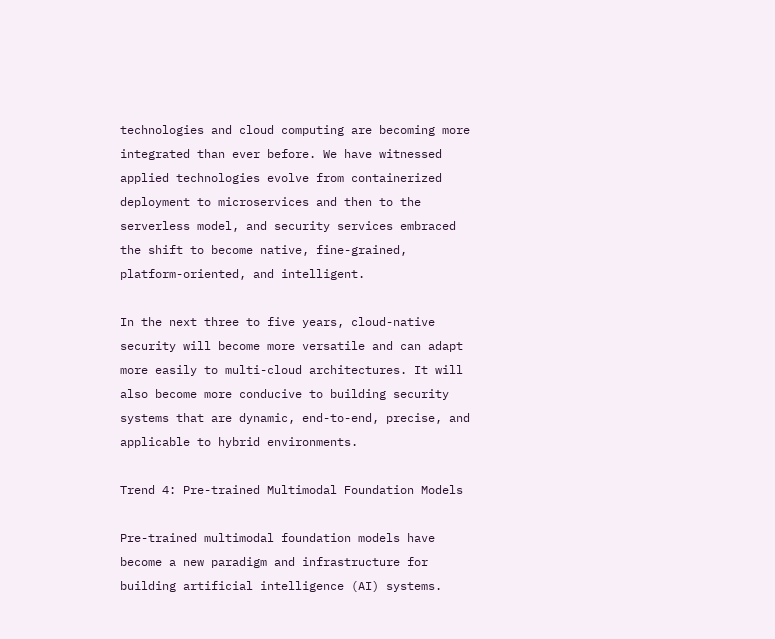technologies and cloud computing are becoming more integrated than ever before. We have witnessed applied technologies evolve from containerized deployment to microservices and then to the serverless model, and security services embraced the shift to become native, fine-grained, platform-oriented, and intelligent.

In the next three to five years, cloud-native security will become more versatile and can adapt more easily to multi-cloud architectures. It will also become more conducive to building security systems that are dynamic, end-to-end, precise, and applicable to hybrid environments.

Trend 4: Pre-trained Multimodal Foundation Models

Pre-trained multimodal foundation models have become a new paradigm and infrastructure for building artificial intelligence (AI) systems.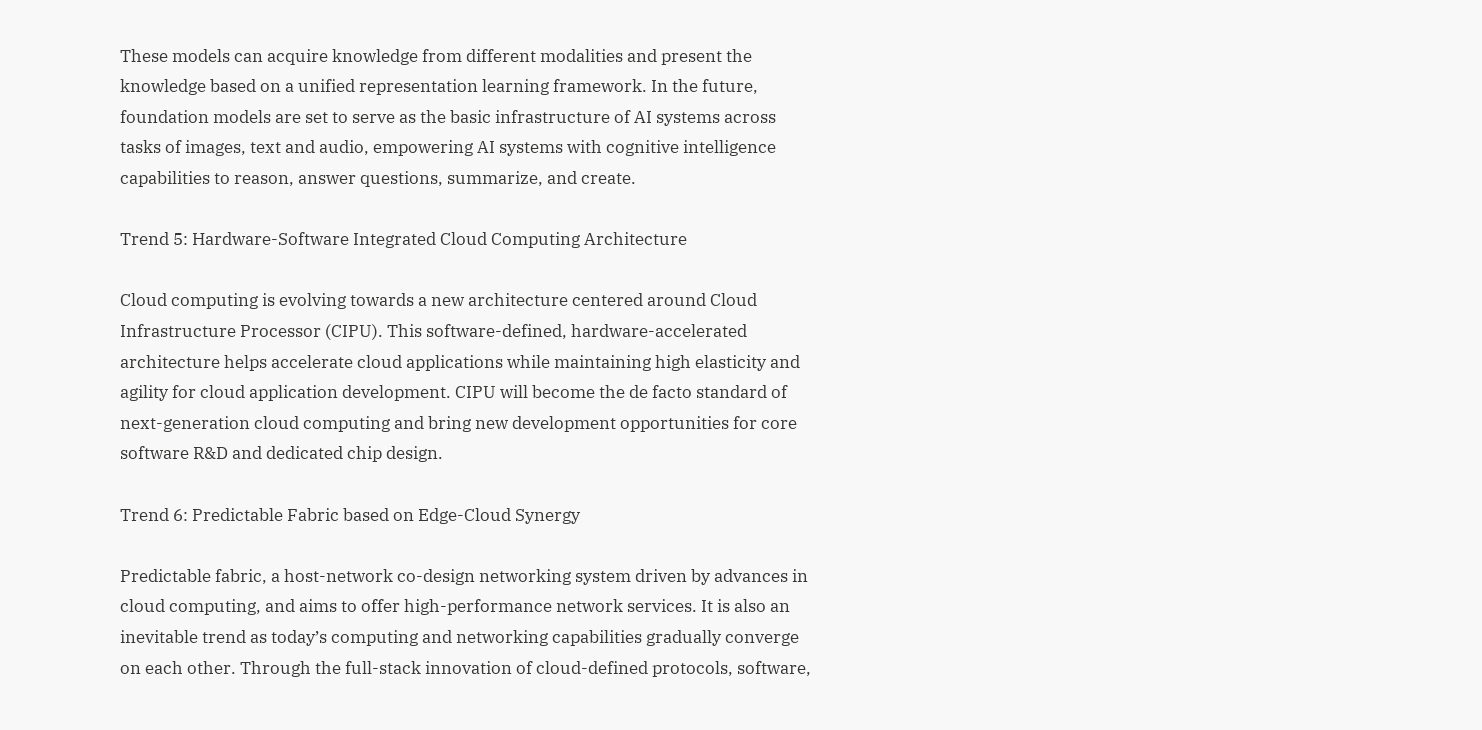These models can acquire knowledge from different modalities and present the knowledge based on a unified representation learning framework. In the future, foundation models are set to serve as the basic infrastructure of AI systems across tasks of images, text and audio, empowering AI systems with cognitive intelligence capabilities to reason, answer questions, summarize, and create.

Trend 5: Hardware-Software Integrated Cloud Computing Architecture

Cloud computing is evolving towards a new architecture centered around Cloud Infrastructure Processor (CIPU). This software-defined, hardware-accelerated architecture helps accelerate cloud applications while maintaining high elasticity and agility for cloud application development. CIPU will become the de facto standard of next-generation cloud computing and bring new development opportunities for core software R&D and dedicated chip design.

Trend 6: Predictable Fabric based on Edge-Cloud Synergy

Predictable fabric, a host-network co-design networking system driven by advances in cloud computing, and aims to offer high-performance network services. It is also an inevitable trend as today’s computing and networking capabilities gradually converge on each other. Through the full-stack innovation of cloud-defined protocols, software,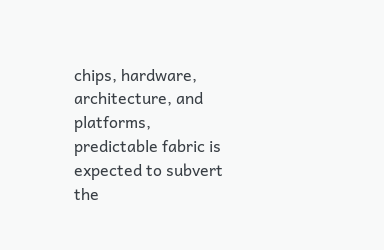chips, hardware, architecture, and platforms, predictable fabric is expected to subvert the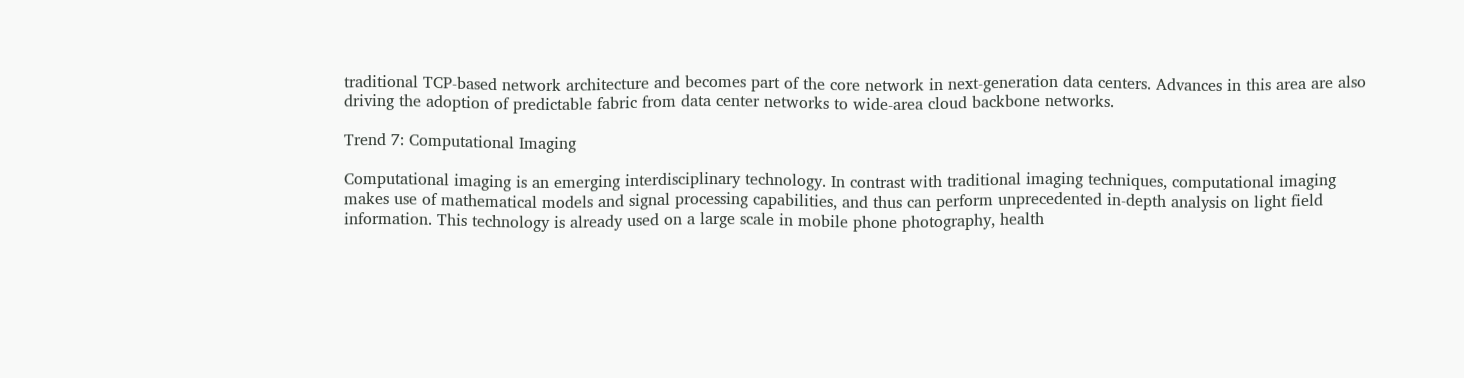traditional TCP-based network architecture and becomes part of the core network in next-generation data centers. Advances in this area are also driving the adoption of predictable fabric from data center networks to wide-area cloud backbone networks.

Trend 7: Computational Imaging

Computational imaging is an emerging interdisciplinary technology. In contrast with traditional imaging techniques, computational imaging makes use of mathematical models and signal processing capabilities, and thus can perform unprecedented in-depth analysis on light field information. This technology is already used on a large scale in mobile phone photography, health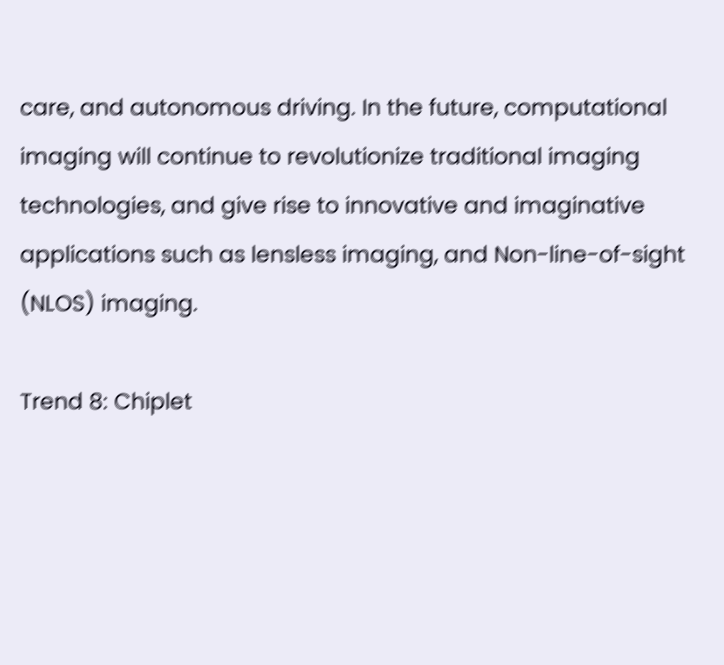care, and autonomous driving. In the future, computational imaging will continue to revolutionize traditional imaging technologies, and give rise to innovative and imaginative applications such as lensless imaging, and Non-line-of-sight (NLOS) imaging.

Trend 8: Chiplet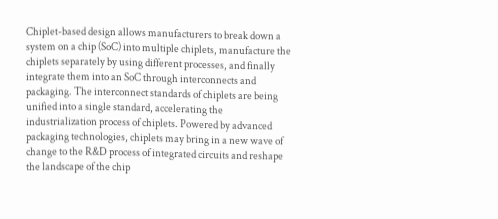Chiplet-based design allows manufacturers to break down a system on a chip (SoC) into multiple chiplets, manufacture the chiplets separately by using different processes, and finally integrate them into an SoC through interconnects and packaging. The interconnect standards of chiplets are being unified into a single standard, accelerating the industrialization process of chiplets. Powered by advanced packaging technologies, chiplets may bring in a new wave of change to the R&D process of integrated circuits and reshape the landscape of the chip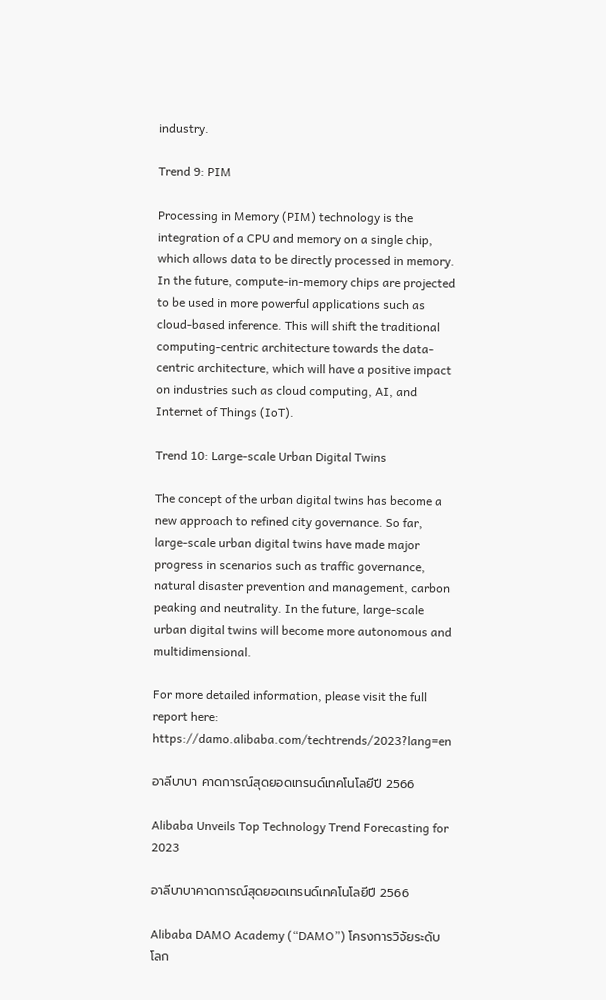industry.

Trend 9: PIM

Processing in Memory (PIM) technology is the integration of a CPU and memory on a single chip, which allows data to be directly processed in memory. In the future, compute-in-memory chips are projected to be used in more powerful applications such as cloud-based inference. This will shift the traditional computing-centric architecture towards the data-centric architecture, which will have a positive impact on industries such as cloud computing, AI, and Internet of Things (IoT).

Trend 10: Large-scale Urban Digital Twins

The concept of the urban digital twins has become a new approach to refined city governance. So far, large-scale urban digital twins have made major progress in scenarios such as traffic governance, natural disaster prevention and management, carbon peaking and neutrality. In the future, large-scale urban digital twins will become more autonomous and multidimensional.

For more detailed information, please visit the full report here: https://damo.alibaba.com/techtrends/2023?lang=en

อาลีบาบา คาดการณ์สุดยอดเทรนด์เทคโนโลยีปี 2566

Alibaba Unveils Top Technology Trend Forecasting for 2023

อาลีบาบาคาดการณ์สุดยอดเทรนด์เทคโนโลยีปี 2566

Alibaba DAMO Academy (“DAMO”) โครงการวิจัยระดับโลก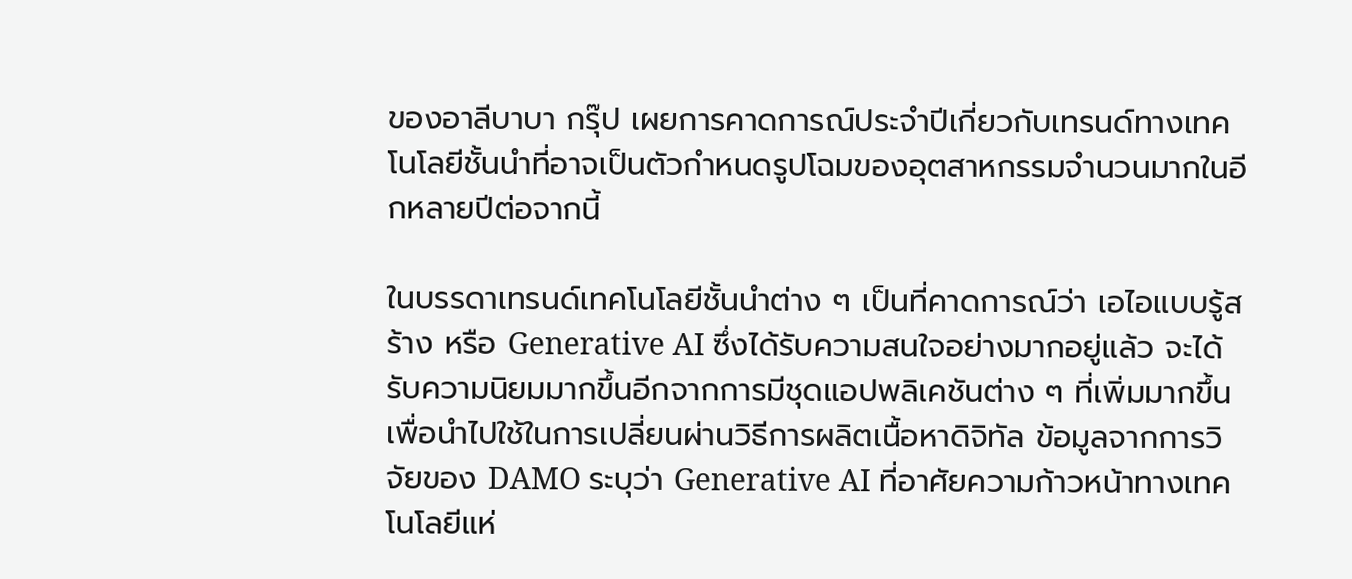ของอาลีบาบา กรุ๊ป เผยการคาดการณ์ประจำปีเกี่ยวกับเทรนด์ทางเทคโนโลยีชั้นนำที่อาจเป็นตัวกำหนดรูปโฉมของอุตสาหกรรมจำนวนมากในอีกหลายปีต่อจากนี้

ในบรรดาเทรนด์เทคโนโลยีชั้นนำต่าง ๆ เป็นที่คาดการณ์ว่า เอไอแบบรู้สร้าง หรือ Generative AI ซึ่งได้รับความสนใจอย่างมากอยู่แล้ว จะได้รับความนิยมมากขึ้นอีกจากการมีชุดแอปพลิเคชันต่าง ๆ ที่เพิ่มมากขึ้น เพื่อนำไปใช้ในการเปลี่ยนผ่านวิธีการผลิตเนื้อหาดิจิทัล ข้อมูลจากการวิจัยของ DAMO ระบุว่า Generative AI ที่อาศัยความก้าวหน้าทางเทคโนโลยีแห่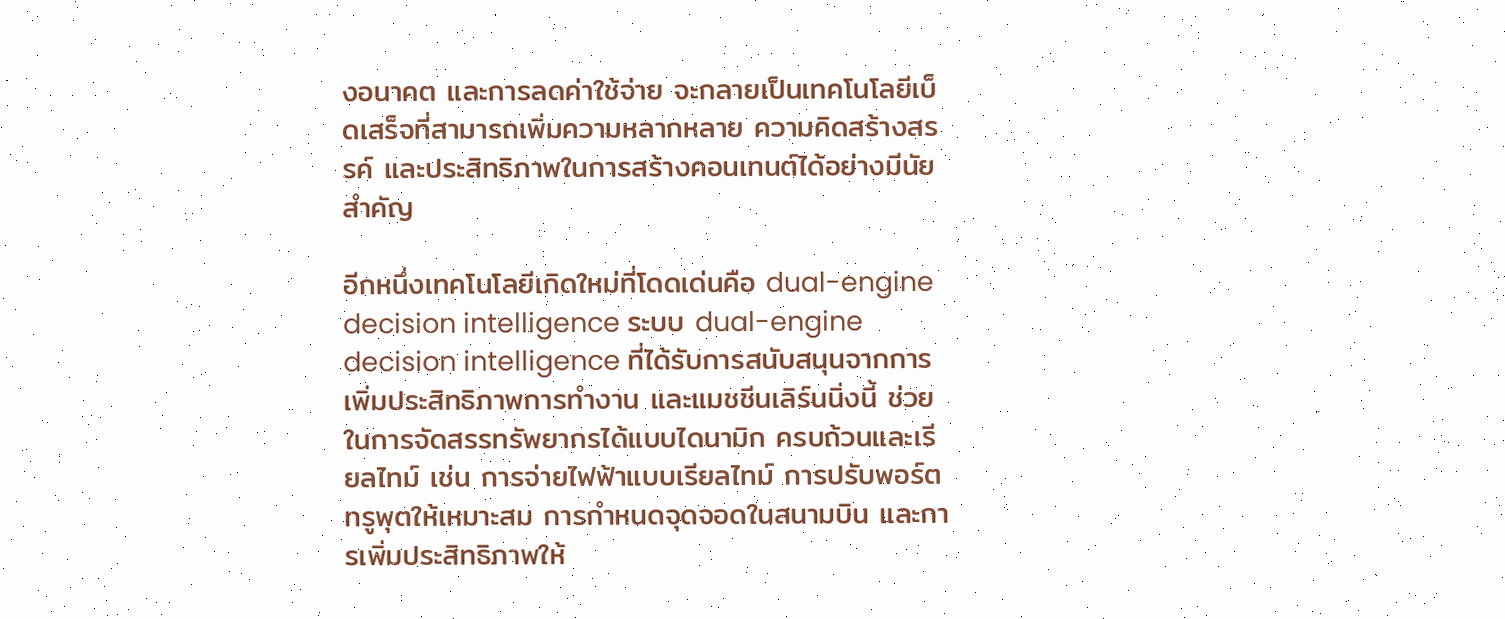งอนาคต และการลดค่าใช้จ่าย จะกลายเป็นเทคโนโลยีเบ็ดเสร็จที่สามารถเพิ่มความหลากหลาย ความคิดสร้างสรรค์ และประสิทธิภาพในการสร้างคอนเทนต์ได้อย่างมีนัยสำคัญ

อีกหนึ่งเทคโนโลยีเกิดใหม่ที่โดดเด่นคือ dual-engine decision intelligence ระบบ dual-engine decision intelligence ที่ได้รับการสนับสนุนจากการเพิ่มประสิทธิภาพการทำงาน และแมชชีนเลิร์นนิ่งนี้ ช่วยในการจัดสรรทรัพยากรได้แบบไดนามิก ครบถ้วนและเรียลไทม์ เช่น การจ่ายไฟฟ้าแบบเรียลไทม์ การปรับพอร์ตทรูพุตให้เหมาะสม การกำหนดจุดจอดในสนามบิน และการเพิ่มประสิทธิภาพให้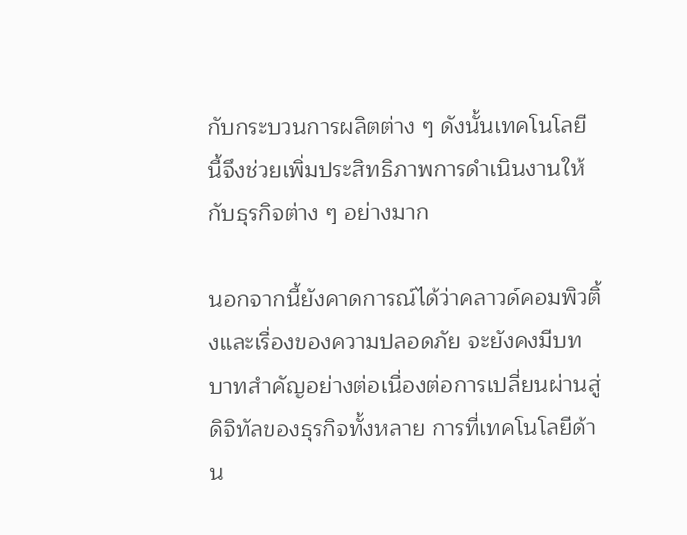กับกระบวนการผลิตต่าง ๆ ดังนั้นเทคโนโลยีนี้จึงช่วยเพิ่มประสิทธิภาพการดำเนินงานให้กับธุรกิจต่าง ๆ อย่างมาก

นอกจากนี้ยังคาดการณ์ได้ว่าคลาวด์คอมพิวติ้งและเรื่องของความปลอดภัย จะยังคงมีบทบาทสำคัญอย่างต่อเนื่องต่อการเปลี่ยนผ่านสู่ดิจิทัลของธุรกิจทั้งหลาย การที่เทคโนโลยีด้าน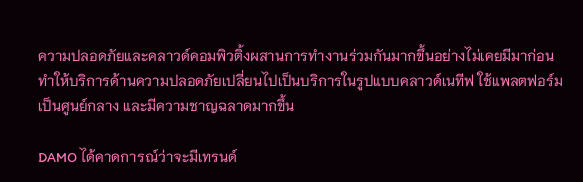ความปลอดภัยและคลาวด์คอมพิวติ้งผสานการทำงานร่วมกันมากขึ้นอย่างไม่เคยมีมาก่อน ทำให้บริการด้านความปลอดภัยเปลี่ยนไปเป็นบริการในรูปแบบคลาวด์เนทีฟ ใช้แพลตฟอร์มเป็นศูนย์กลาง และมีความชาญฉลาดมากขึ้น

DAMO ได้คาดการณ์ว่าจะมีเทรนด์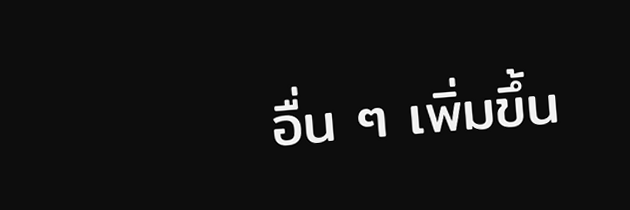อื่น ๆ เพิ่มขึ้น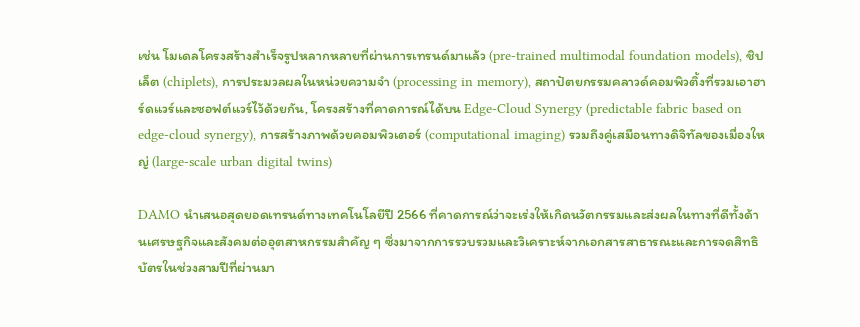เช่น โมเดลโครงสร้างสำเร็จรูปหลากหลายที่ผ่านการเทรนด์มาแล้ว (pre-trained multimodal foundation models), ชิปเล็ต (chiplets), การประมวลผลในหน่วยความจำ (processing in memory), สถาปัตยกรรมคลาวด์คอมพิวติ้งที่รวมเอาฮาร์ดแวร์และซอฟต์แวร์ไว้ด้วยกัน, โครงสร้างที่คาดการณ์ได้บน Edge-Cloud Synergy (predictable fabric based on edge-cloud synergy), การสร้างภาพด้วยคอมพิวเตอร์ (computational imaging) รวมถึงคู่เสมือนทางดิจิทัลของเมื่องใหญ่ (large-scale urban digital twins)

DAMO นำเสนอสุดยอดเทรนด์ทางเทคโนโลยีปี 2566 ที่คาดการณ์ว่าจะเร่งให้เกิดนวัตกรรมและส่งผลในทางที่ดีทั้งด้านเศรษฐกิจและสังคมต่ออุตสาหกรรมสำคัญ ๆ ซึ่งมาจากการรวบรวมและวิเคราะห์จากเอกสารสาธารณะและการจดสิทธิบัตรในช่วงสามปีที่ผ่านมา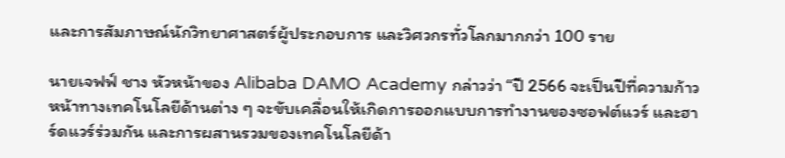และการสัมภาษณ์นักวิทยาศาสตร์ผู้ประกอบการ และวิศวกรทั่วโลกมากกว่า 100 ราย

นายเจฟฟ์ ชาง หัวหน้าของ Alibaba DAMO Academy กล่าวว่า “ปี 2566 จะเป็นปีที่ความก้าวหน้าทางเทคโนโลยีด้านต่าง ๆ จะขับเคลื่อนให้เกิดการออกแบบการทำงานของซอฟต์แวร์ และฮาร์ดแวร์ร่วมกัน และการผสานรวมของเทคโนโลยีด้า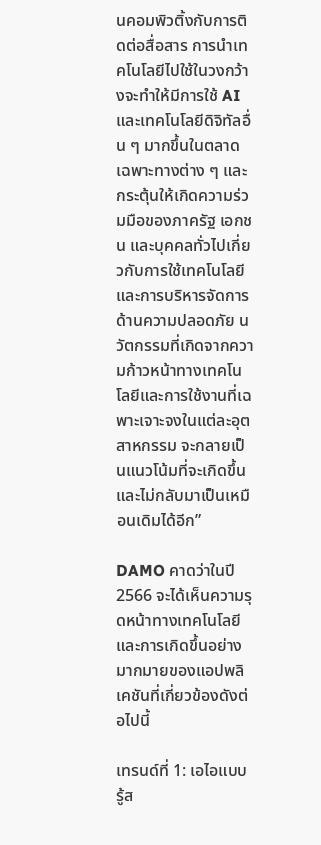นคอมพิวติ้งกับการติดต่อสื่อสาร การนำเทคโนโลยีไปใช้ในวงกว้างจะทำให้มีการใช้ AI และเทคโนโลยีดิจิทัลอื่น ๆ มากขึ้นในตลาดเฉพาะทางต่าง ๆ และกระตุ้นให้เกิดความร่วมมือของภาครัฐ เอกชน และบุคคลทั่วไปเกี่ยวกับการใช้เทคโนโลยีและการบริหารจัดการด้านความปลอดภัย นวัตกรรมที่เกิดจากความก้าวหน้าทางเทคโนโลยีและการใช้งานที่เฉพาะเจาะจงในแต่ละอุตสาหกรรม จะกลายเป็นแนวโน้มที่จะเกิดขึ้นและไม่กลับมาเป็นเหมือนเดิมได้อีก”

DAMO คาดว่าในปี 2566 จะได้เห็นความรุดหน้าทางเทคโนโลยีและการเกิดขึ้นอย่างมากมายของแอปพลิเคชันที่เกี่ยวข้องดังต่อไปนี้

เทรนด์ที่ 1: เอไอแบบรู้ส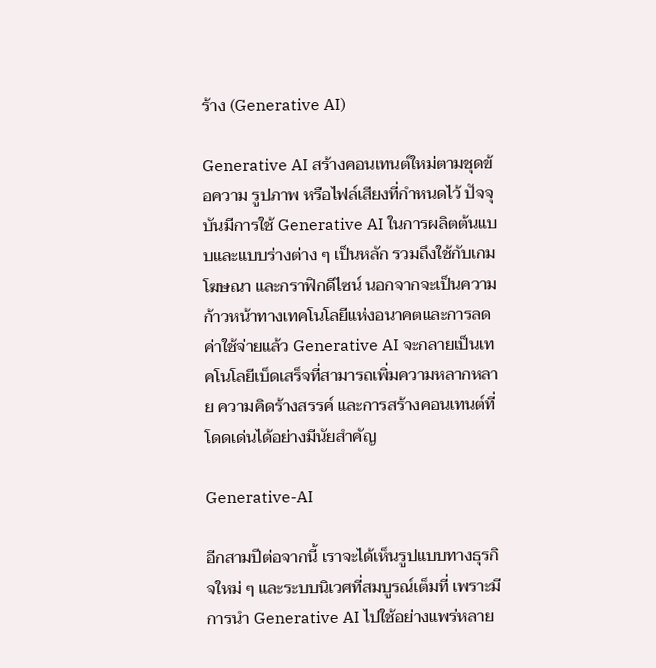ร้าง (Generative AI)

Generative AI สร้างคอนเทนต์ใหม่ตามชุดข้อความ รูปภาพ หรือไฟล์เสียงที่กำหนดไว้ ปัจจุบันมีการใช้ Generative AI ในการผลิตต้นแบบและแบบร่างต่าง ๆ เป็นหลัก รวมถึงใช้กับเกม โฆษณา และกราฟิกดีไซน์ นอกจากจะเป็นความก้าวหน้าทางเทคโนโลยีแห่งอนาคตและการลดค่าใช้จ่ายแล้ว Generative AI จะกลายเป็นเทคโนโลยีเบ็ดเสร็จที่สามารถเพิ่มความหลากหลาย ความคิดร้างสรรค์ และการสร้างคอนเทนต์ที่โดดเด่นได้อย่างมีนัยสำคัญ

Generative-AI

อีกสามปีต่อจากนี้ เราจะได้เห็นรูปแบบทางธุรกิจใหม่ ๆ และระบบนิเวศที่สมบูรณ์เต็มที่ เพราะมีการนำ Generative AI ไปใช้อย่างแพร่หลาย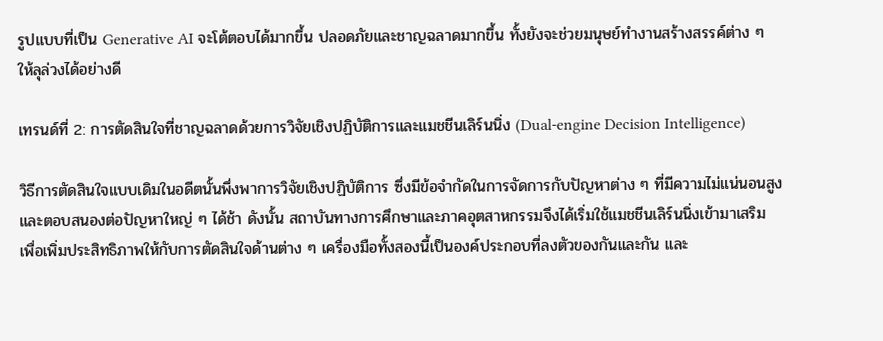รูปแบบที่เป็น Generative AI จะโต้ตอบได้มากขึ้น ปลอดภัยและชาญฉลาดมากขึ้น ทั้งยังจะช่วยมนุษย์ทำงานสร้างสรรค์ต่าง ๆ ให้ลุล่วงได้อย่างดี

เทรนด์ที่ 2: การตัดสินใจที่ชาญฉลาดด้วยการวิจัยเชิงปฏิบัติการและแมชชีนเลิร์นนิ่ง (Dual-engine Decision Intelligence)

วิธีการตัดสินใจแบบเดิมในอดีตนั้นพึ่งพาการวิจัยเชิงปฏิบัติการ ซึ่งมีข้อจำกัดในการจัดการกับปัญหาต่าง ๆ ที่มีความไม่แน่นอนสูงและตอบสนองต่อปัญหาใหญ่ ๆ ได้ช้า ดังนั้น สถาบันทางการศึกษาและภาคอุตสาหกรรมจึงได้เริ่มใช้แมชชีนเลิร์นนิ่งเข้ามาเสริม เพื่อเพิ่มประสิทธิภาพให้กับการตัดสินใจด้านต่าง ๆ เครื่องมือทั้งสองนี้เป็นองค์ประกอบที่ลงตัวของกันและกัน และ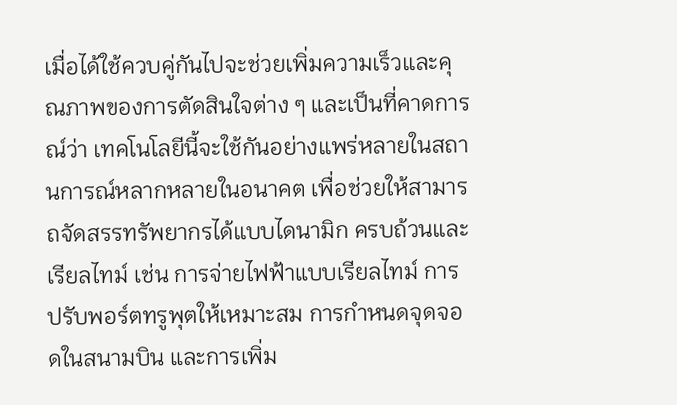เมื่อได้ใช้ควบคู่กันไปจะช่วยเพิ่มความเร็วและคุณภาพของการตัดสินใจต่าง ๆ และเป็นที่คาดการณ์ว่า เทคโนโลยีนี้จะใช้กันอย่างแพร่หลายในสถานการณ์หลากหลายในอนาคต เพื่อช่วยให้สามารถจัดสรรทรัพยากรได้แบบไดนามิก ครบถ้วนและเรียลไทม์ เช่น การจ่ายไฟฟ้าแบบเรียลไทม์ การปรับพอร์ตทรูพุตให้เหมาะสม การกำหนดจุดจอดในสนามบิน และการเพิ่ม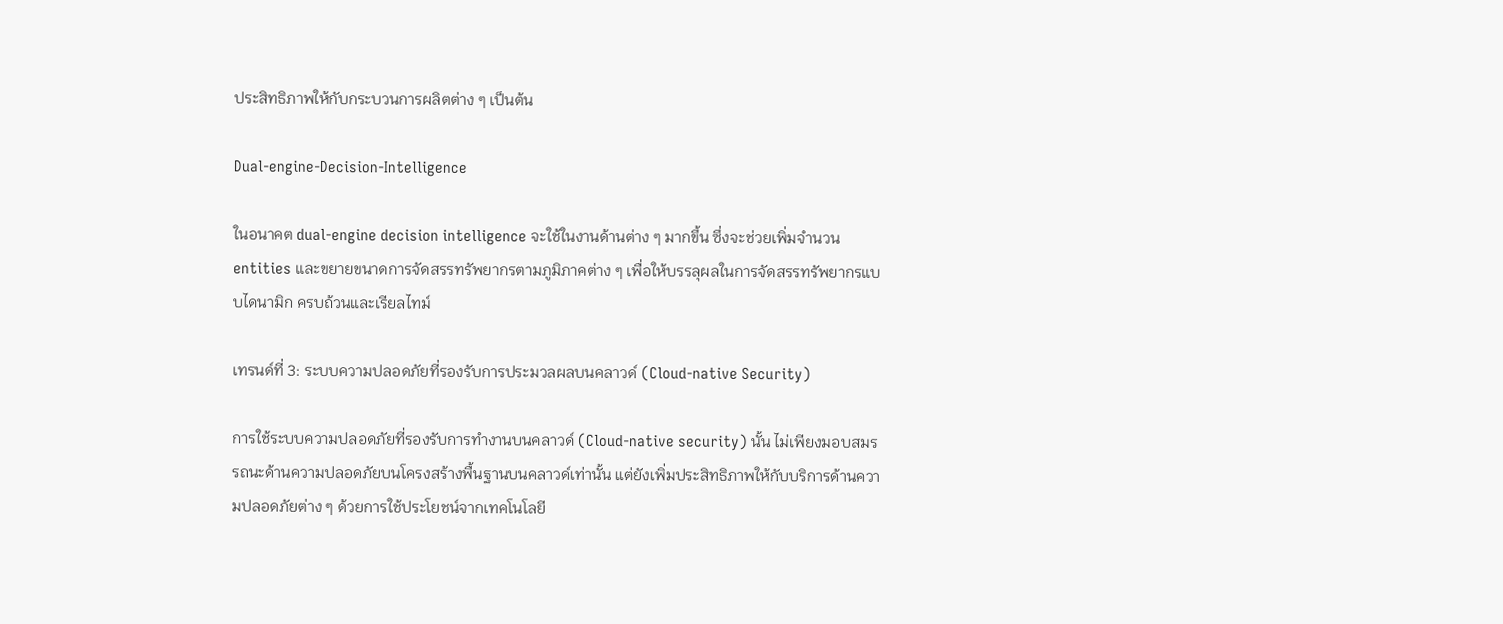ประสิทธิภาพให้กับกระบวนการผลิตต่าง ๆ เป็นต้น

Dual-engine-Decision-Intelligence

ในอนาคต dual-engine decision intelligence จะใช้ในงานด้านต่าง ๆ มากขึ้น ซึ่งจะช่วยเพิ่มจำนวน entities และขยายขนาดการจัดสรรทรัพยากรตามภูมิภาคต่าง ๆ เพื่อให้บรรลุผลในการจัดสรรทรัพยากรแบบไดนามิก ครบถ้วนและเรียลไทม์

เทรนด์ที่ 3: ระบบความปลอดภัยที่รองรับการประมวลผลบนคลาวด์ (Cloud-native Security)

การใช้ระบบความปลอดภัยที่รองรับการทำงานบนคลาวด์ (Cloud-native security) นั้น ไม่เพียงมอบสมรรถนะด้านความปลอดภัยบนโครงสร้างพื้นฐานบนคลาวด์เท่านั้น แต่ยังเพิ่มประสิทธิภาพให้กับบริการด้านความปลอดภัยต่าง ๆ ด้วยการใช้ประโยชน์จากเทคโนโลยี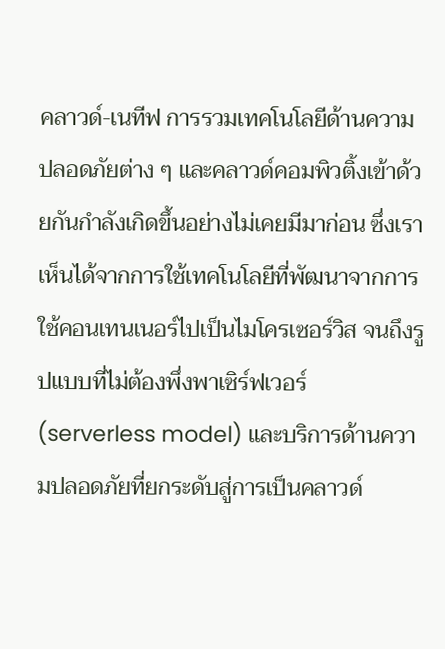คลาวด์-เนทีฟ การรวมเทคโนโลยีด้านความปลอดภัยต่าง ๆ และคลาวด์คอมพิวติ้งเข้าด้วยกันกำลังเกิดขึ้นอย่างไม่เคยมีมาก่อน ซึ่งเราเห็นได้จากการใช้เทคโนโลยีที่พัฒนาจากการใช้คอนเทนเนอร์ไปเป็นไมโครเซอร์วิส จนถึงรูปแบบที่ไม่ต้องพึ่งพาเซิร์ฟเวอร์ (serverless model) และบริการด้านความปลอดภัยที่ยกระดับสู่การเป็นคลาวด์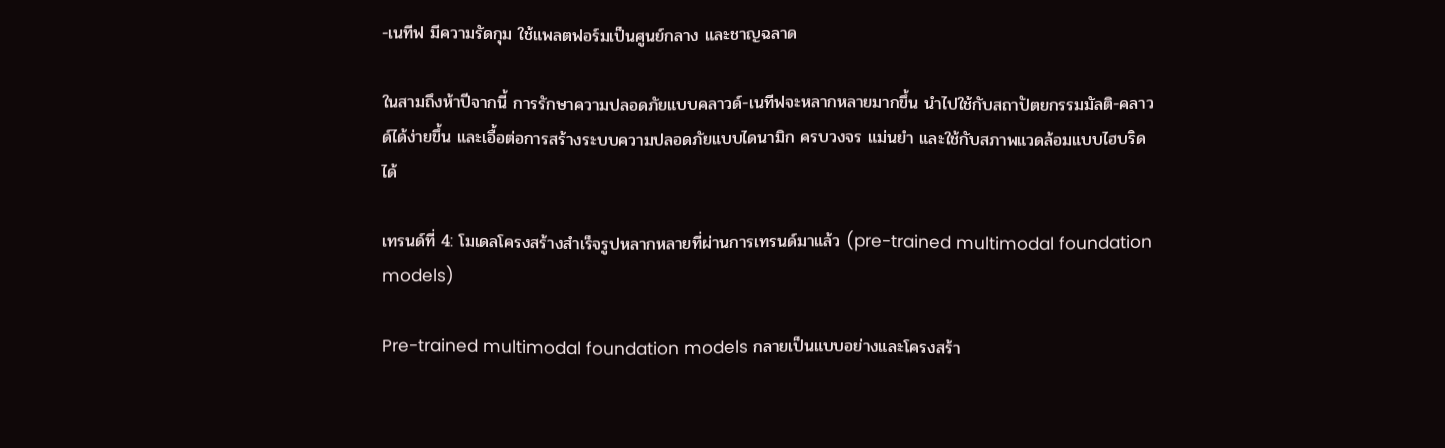-เนทีฟ มีความรัดกุม ใช้แพลตฟอร์มเป็นศูนย์กลาง และชาญฉลาด

ในสามถึงห้าปีจากนี้ การรักษาความปลอดภัยแบบคลาวด์-เนทีฟจะหลากหลายมากขึ้น นำไปใช้กับสถาปัตยกรรมมัลติ-คลาวด์ได้ง่ายขึ้น และเอื้อต่อการสร้างระบบความปลอดภัยแบบไดนามิก ครบวงจร แม่นยำ และใช้กับสภาพแวดล้อมแบบไฮบริดได้

เทรนด์ที่ 4: โมเดลโครงสร้างสำเร็จรูปหลากหลายที่ผ่านการเทรนด์มาแล้ว (pre-trained multimodal foundation models)

Pre-trained multimodal foundation models กลายเป็นแบบอย่างและโครงสร้า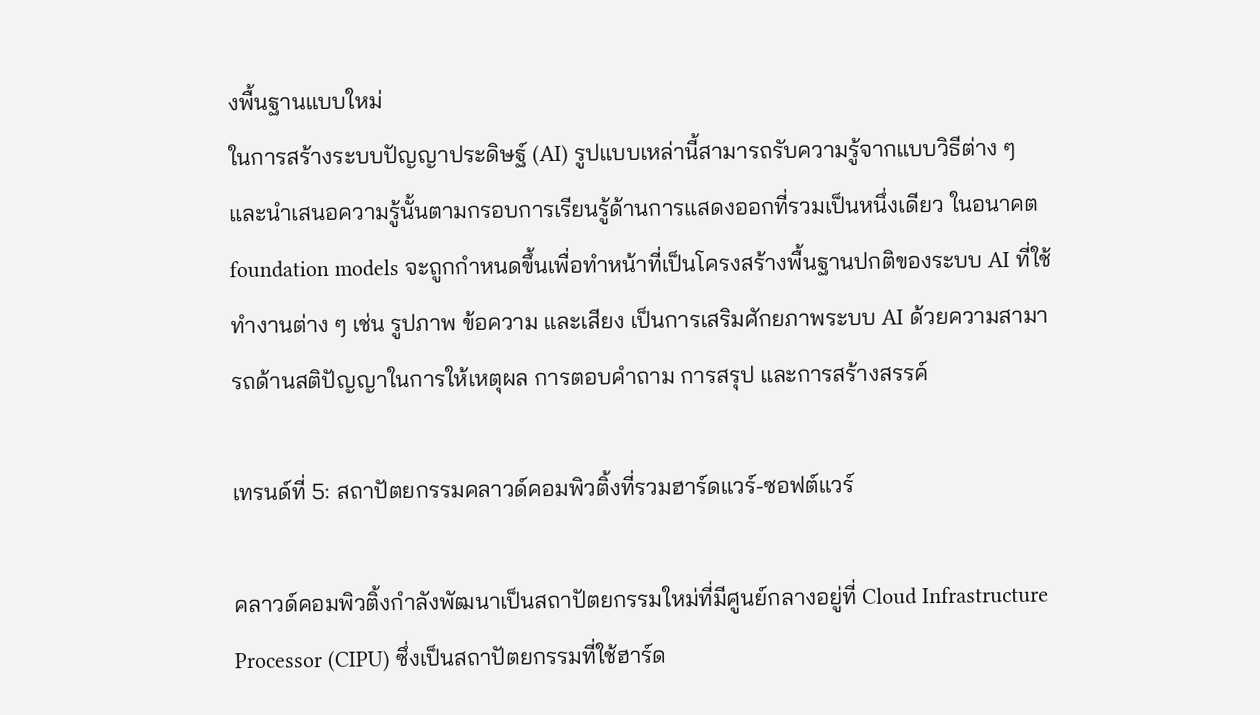งพื้นฐานแบบใหม่
ในการสร้างระบบปัญญาประดิษฐ์ (AI) รูปแบบเหล่านี้สามารถรับความรู้จากแบบวิธีต่าง ๆ และนำเสนอความรู้นั้นตามกรอบการเรียนรู้ด้านการแสดงออกที่รวมเป็นหนึ่งเดียว ในอนาคต foundation models จะถูกกำหนดขึ้นเพื่อทำหน้าที่เป็นโครงสร้างพื้นฐานปกติของระบบ AI ที่ใช้ทำงานต่าง ๆ เช่น รูปภาพ ข้อความ และเสียง เป็นการเสริมศักยภาพระบบ AI ด้วยความสามารถด้านสติปัญญาในการให้เหตุผล การตอบคำถาม การสรุป และการสร้างสรรค์

เทรนด์ที่ 5: สถาปัตยกรรมคลาวด์คอมพิวติ้งที่รวมฮาร์ดแวร์-ซอฟต์แวร์

คลาวด์คอมพิวติ้งกำลังพัฒนาเป็นสถาปัตยกรรมใหม่ที่มีศูนย์กลางอยู่ที่ Cloud Infrastructure Processor (CIPU) ซึ่งเป็นสถาปัตยกรรมที่ใช้ฮาร์ด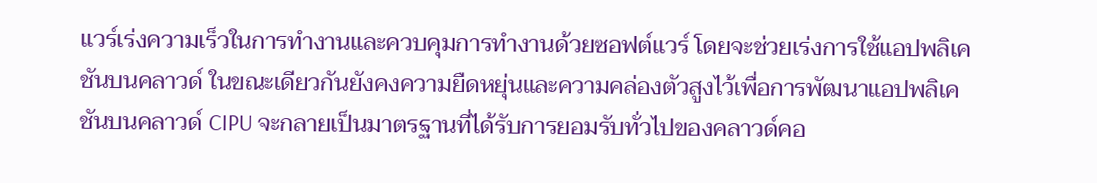แวร์เร่งความเร็วในการทำงานและควบคุมการทำงานด้วยซอฟต์แวร์ โดยจะช่วยเร่งการใช้แอปพลิเคชันบนคลาวด์ ในขณะเดียวกันยังคงความยืดหยุ่นและความคล่องตัวสูงไว้เพื่อการพัฒนาแอปพลิเคชันบนคลาวด์ CIPU จะกลายเป็นมาตรฐานที่ได้รับการยอมรับทั่วไปของคลาวด์คอ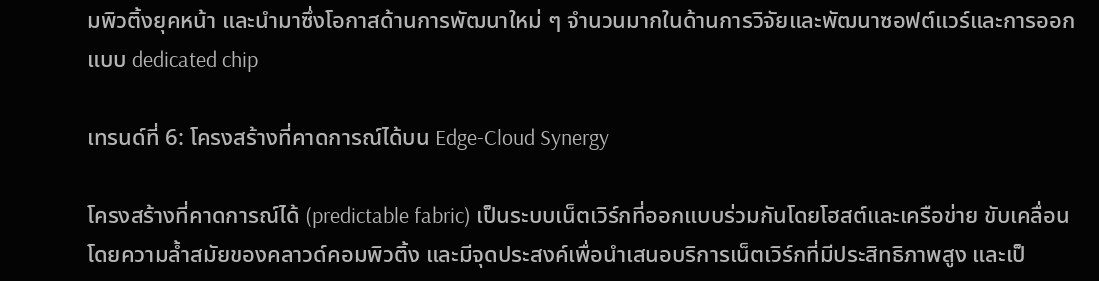มพิวติ้งยุคหน้า และนำมาซึ่งโอกาสด้านการพัฒนาใหม่ ๆ จำนวนมากในด้านการวิจัยและพัฒนาซอฟต์แวร์และการออกแบบ dedicated chip

เทรนด์ที่ 6: โครงสร้างที่คาดการณ์ได้บน Edge-Cloud Synergy

โครงสร้างที่คาดการณ์ได้ (predictable fabric) เป็นระบบเน็ตเวิร์กที่ออกแบบร่วมกันโดยโฮสต์และเครือข่าย ขับเคลื่อนโดยความล้ำสมัยของคลาวด์คอมพิวติ้ง และมีจุดประสงค์เพื่อนำเสนอบริการเน็ตเวิร์กที่มีประสิทธิภาพสูง และเป็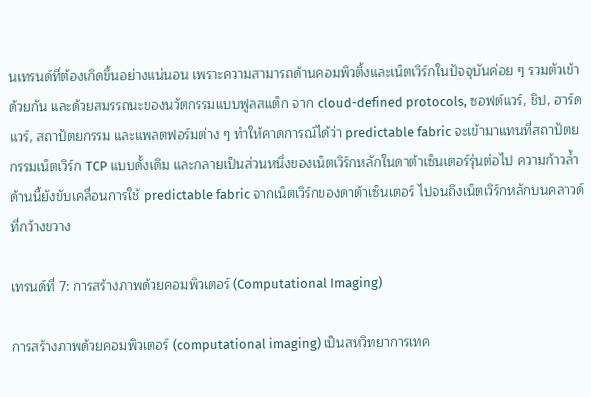นเทรนด์ที่ต้องเกิดขึ้นอย่างแน่นอน เพราะความสามารถด้านคอมพิวติ้งและเน็ตเวิร์กในปัจจุบันค่อย ๆ รวมตัวเข้าด้วยกัน และด้วยสมรรถนะของนวัตกรรมแบบฟูลสแต็ก จาก cloud-defined protocols, ซอฟต์แวร์, ชิป, ฮาร์ดแวร์, สถาปัตยกรรม และแพลตฟอร์มต่าง ๆ ทำให้คาดการณ์ได้ว่า predictable fabric จะเข้ามาแทนที่สถาปัตยกรรมเน็ตเวิร์ก TCP แบบดั้งเดิม และกลายเป็นส่วนหนึ่งของเน็ตเวิร์กหลักในดาต้าเซ็นเตอร์รุ่นต่อไป ความก้าวล้ำด้านนี้ยังขับเคลื่อนการใช้ predictable fabric จากเน็ตเวิร์กของดาต้าเซ็นเตอร์ ไปจนถึงเน็ตเวิร์กหลักบนคลาวด์ที่กว้างขวาง

เทรนด์ที่ 7: การสร้างภาพด้วยคอมพิวเตอร์ (Computational Imaging)

การสร้างภาพด้วยคอมพิวเตอร์ (computational imaging) เป็นสหวิทยาการเทค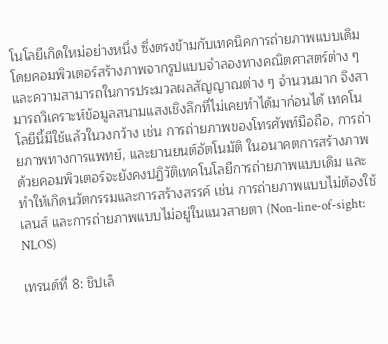โนโลยีเกิดใหม่อย่างหนึ่ง ซึ่งตรงข้ามกับเทคนิคการถ่ายภาพแบบเดิม โดยคอมพิวเตอร์สร้างภาพจากรูปแบบจำลองทางคณิตศาสตร์ต่าง ๆ และความสามารถในการประมวลผลสัญญาณต่าง ๆ จำนวนมาก จึงสามารถวิเคราะห์ข้อมูลสนามแสงเชิงลึกที่ไม่เคยทำได้มาก่อนได้ เทคโนโลยีนี้มีใช้แล้วในวงกว้าง เช่น การถ่ายภาพของโทรศัพท์มือถือ, การถ่ายภาพทางการแพทย์, และยานยนต์อัตโนมัติ ในอนาคตการสร้างภาพด้วยคอมพิวเตอร์จะยังคงปฏิวัติเทคโนโลยีการถ่ายภาพแบบเดิม และทำให้เกิดนวัตกรรมและการสร้างสรรค์ เช่น การถ่ายภาพแบบไม่ต้องใช้เลนส์ และการถ่ายภาพแบบไม่อยู่ในแนวสายตา (Non-line-of-sight: NLOS)

เทรนด์ที่ 8: ชิปเล็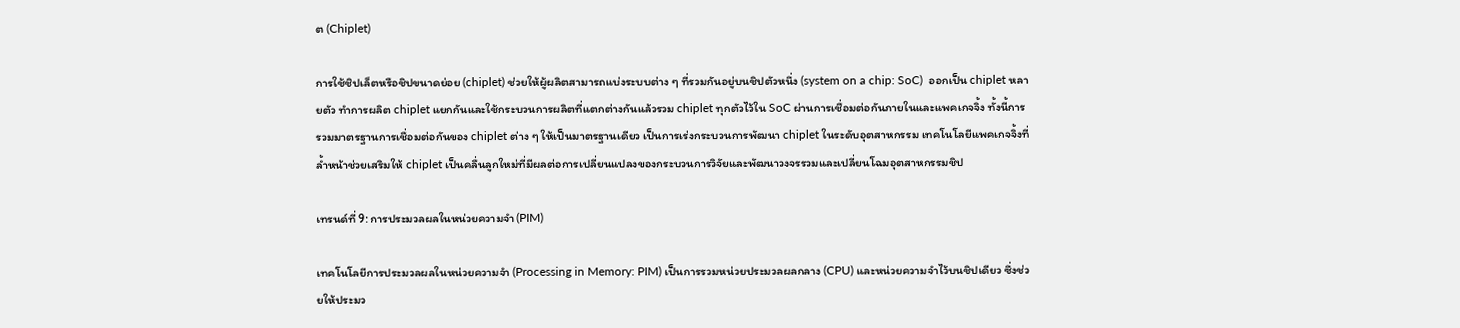ต (Chiplet)

การใช้ชิปเล็ตหรือชิปขนาดย่อย (chiplet) ช่วยให้ผู้ผลิตสามารถแบ่งระบบต่าง ๆ ที่รวมกันอยู่บนชิปตัวหนึ่ง (system on a chip: SoC)  ออกเป็น chiplet หลายตัว ทำการผลิต chiplet แยกกันและใช้กระบวนการผลิตที่แตกต่างกันแล้วรวม chiplet ทุกตัวไว้ใน SoC ผ่านการเชื่อมต่อกันภายในและแพคเกจจิ้ง ทั้งนี้การรวมมาตรฐานการเชื่อมต่อกันของ chiplet ต่าง ๆ ให้เป็นมาตรฐานเดียว เป็นการเร่งกระบวนการพัฒนา chiplet ในระดับอุตสาหกรรม เทคโนโลยีแพคเกจจิ้งที่ล้ำหน้าช่วยเสริมให้ chiplet เป็นคลื่นลูกใหม่ที่มีผลต่อการเปลี่ยนแปลงของกระบวนการวิจัยและพัฒนาวงจรรวมและเปลี่ยนโฉมอุตสาหกรรมชิป

เทรนด์ที่ 9: การประมวลผลในหน่วยความจำ (PIM)

เทคโนโลยีการประมวลผลในหน่วยความจำ (Processing in Memory: PIM) เป็นการรวมหน่วยประมวลผลกลาง (CPU) และหน่วยความจำไว้บนชิปเดียว ซึ่งช่วยให้ประมว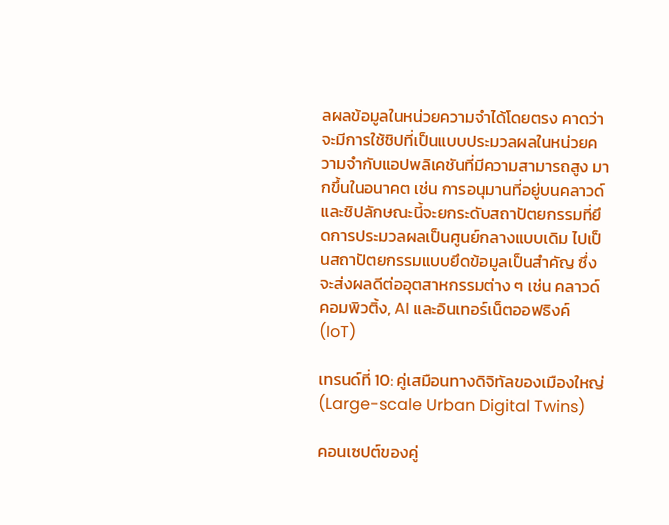ลผลข้อมูลในหน่วยความจำได้โดยตรง คาดว่าจะมีการใช้ชิปที่เป็นแบบประมวลผลในหน่วยความจำกับแอปพลิเคชันที่มีความสามารถสูง มากขึ้นในอนาคต เช่น การอนุมานที่อยู่บนคลาวด์ และชิปลักษณะนี้จะยกระดับสถาปัตยกรรมที่ยึดการประมวลผลเป็นศูนย์กลางแบบเดิม ไปเป็นสถาปัตยกรรมแบบยึดข้อมูลเป็นสำคัญ ซึ่งจะส่งผลดีต่ออุตสาหกรรมต่าง ๆ เช่น คลาวด์คอมพิวติ้ง, AI และอินเทอร์เน็ตออฟธิงค์ (IoT)

เทรนด์ที่ 10: คู่เสมือนทางดิจิทัลของเมืองใหญ่ (Large-scale Urban Digital Twins)

คอนเซปต์ของคู่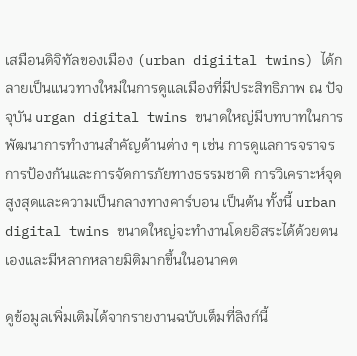เสมือนดิจิทัลของเมือง (urban digiital twins) ได้กลายเป็นแนวทางใหม่ในการดูแลเมืองที่มีประสิทธิภาพ ณ ปัจจุบัน urgan digital twins ขนาดใหญ่มีบทบาทในการพัฒนาการทำงานสำคัญด้านต่าง ๆ เช่น การดูแลการจราจร การป้องกันและการจัดการภัยทางธรรมชาติ การวิเคราะห์จุดสูงสุดและความเป็นกลางทางคาร์บอน เป็นต้น ทั้งนี้ urban digital twins ขนาดใหญ่จะทำงานโดยอิสระได้ด้วยตนเองและมีหลากหลายมิติมากขึ้นในอนาคต

ดูข้อมูลเพิ่มเติมได้จากรายงานฉบับเต็มที่ลิงก์นี้